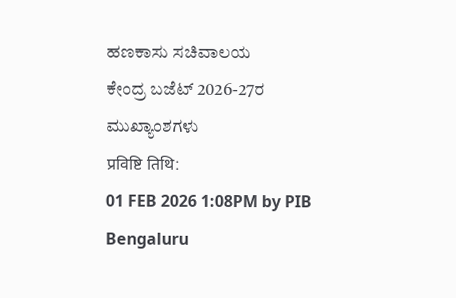ಹಣಕಾಸು ಸಚಿವಾಲಯ
ಕೇಂದ್ರ ಬಜೆಟ್ 2026-27ರ ಮುಖ್ಯಾಂಶಗಳು
प्रविष्टि तिथि:
01 FEB 2026 1:08PM by PIB Bengaluru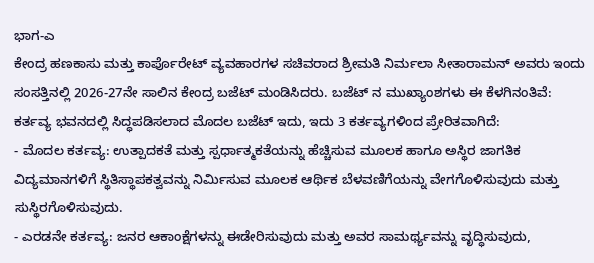ಭಾಗ-ಎ
ಕೇಂದ್ರ ಹಣಕಾಸು ಮತ್ತು ಕಾರ್ಪೊರೇಟ್ ವ್ಯವಹಾರಗಳ ಸಚಿವರಾದ ಶ್ರೀಮತಿ ನಿರ್ಮಲಾ ಸೀತಾರಾಮನ್ ಅವರು ಇಂದು ಸಂಸತ್ತಿನಲ್ಲಿ 2026-27ನೇ ಸಾಲಿನ ಕೇಂದ್ರ ಬಜೆಟ್ ಮಂಡಿಸಿದರು. ಬಜೆಟ್ ನ ಮುಖ್ಯಾಂಶಗಳು ಈ ಕೆಳಗಿನಂತಿವೆ:
ಕರ್ತವ್ಯ ಭವನದಲ್ಲಿ ಸಿದ್ಧಪಡಿಸಲಾದ ಮೊದಲ ಬಜೆಟ್ ಇದು, ಇದು 3 ಕರ್ತವ್ಯಗಳಿಂದ ಪ್ರೇರಿತವಾಗಿದೆ:
- ಮೊದಲ ಕರ್ತವ್ಯ: ಉತ್ಪಾದಕತೆ ಮತ್ತು ಸ್ಪರ್ಧಾತ್ಮಕತೆಯನ್ನು ಹೆಚ್ಚಿಸುವ ಮೂಲಕ ಹಾಗೂ ಅಸ್ಥಿರ ಜಾಗತಿಕ ವಿದ್ಯಮಾನಗಳಿಗೆ ಸ್ಥಿತಿಸ್ಥಾಪಕತ್ವವನ್ನು ನಿರ್ಮಿಸುವ ಮೂಲಕ ಆರ್ಥಿಕ ಬೆಳವಣಿಗೆಯನ್ನು ವೇಗಗೊಳಿಸುವುದು ಮತ್ತು ಸುಸ್ಥಿರಗೊಳಿಸುವುದು.
- ಎರಡನೇ ಕರ್ತವ್ಯ: ಜನರ ಆಕಾಂಕ್ಷೆಗಳನ್ನು ಈಡೇರಿಸುವುದು ಮತ್ತು ಅವರ ಸಾಮರ್ಥ್ಯವನ್ನು ವೃದ್ಧಿಸುವುದು,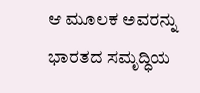ಆ ಮೂಲಕ ಅವರನ್ನು ಭಾರತದ ಸಮೃದ್ಧಿಯ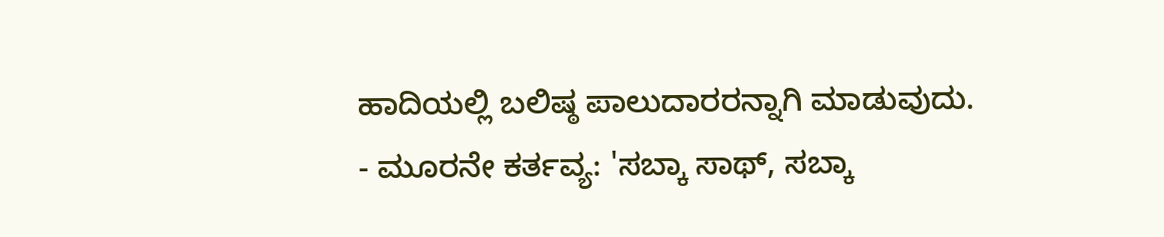ಹಾದಿಯಲ್ಲಿ ಬಲಿಷ್ಠ ಪಾಲುದಾರರನ್ನಾಗಿ ಮಾಡುವುದು.
- ಮೂರನೇ ಕರ್ತವ್ಯ: 'ಸಬ್ಕಾ ಸಾಥ್, ಸಬ್ಕಾ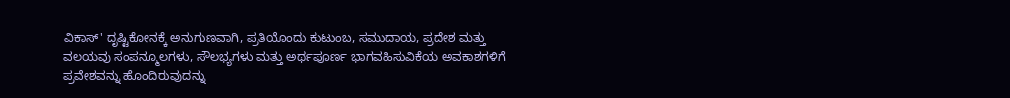ವಿಕಾಸ್' ದೃಷ್ಟಿಕೋನಕ್ಕೆ ಅನುಗುಣವಾಗಿ, ಪ್ರತಿಯೊಂದು ಕುಟುಂಬ, ಸಮುದಾಯ, ಪ್ರದೇಶ ಮತ್ತು ವಲಯವು ಸಂಪನ್ಮೂಲಗಳು, ಸೌಲಭ್ಯಗಳು ಮತ್ತು ಅರ್ಥಪೂರ್ಣ ಭಾಗವಹಿಸುವಿಕೆಯ ಅವಕಾಶಗಳಿಗೆ ಪ್ರವೇಶವನ್ನು ಹೊಂದಿರುವುದನ್ನು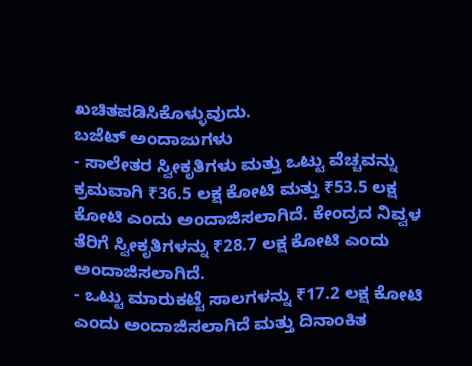ಖಚಿತಪಡಿಸಿಕೊಳ್ಳುವುದು.
ಬಜೆಟ್ ಅಂದಾಜುಗಳು
- ಸಾಲೇತರ ಸ್ವೀಕೃತಿಗಳು ಮತ್ತು ಒಟ್ಟು ವೆಚ್ಚವನ್ನು ಕ್ರಮವಾಗಿ ₹36.5 ಲಕ್ಷ ಕೋಟಿ ಮತ್ತು ₹53.5 ಲಕ್ಷ ಕೋಟಿ ಎಂದು ಅಂದಾಜಿಸಲಾಗಿದೆ. ಕೇಂದ್ರದ ನಿವ್ವಳ ತೆರಿಗೆ ಸ್ವೀಕೃತಿಗಳನ್ನು ₹28.7 ಲಕ್ಷ ಕೋಟಿ ಎಂದು ಅಂದಾಜಿಸಲಾಗಿದೆ.
- ಒಟ್ಟು ಮಾರುಕಟ್ಟೆ ಸಾಲಗಳನ್ನು ₹17.2 ಲಕ್ಷ ಕೋಟಿ ಎಂದು ಅಂದಾಜಿಸಲಾಗಿದೆ ಮತ್ತು ದಿನಾಂಕಿತ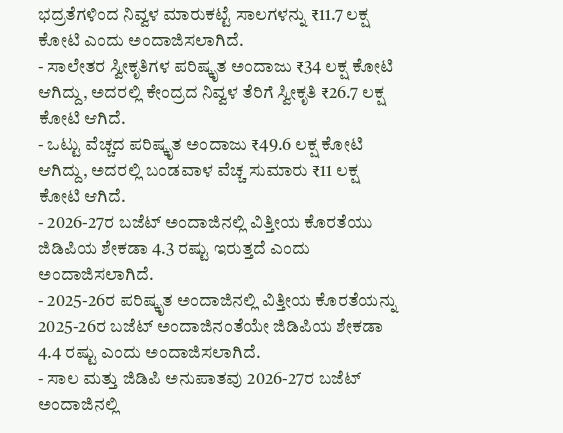ಭದ್ರತೆಗಳಿಂದ ನಿವ್ವಳ ಮಾರುಕಟ್ಟೆ ಸಾಲಗಳನ್ನು ₹11.7 ಲಕ್ಷ ಕೋಟಿ ಎಂದು ಅಂದಾಜಿಸಲಾಗಿದೆ.
- ಸಾಲೇತರ ಸ್ವೀಕೃತಿಗಳ ಪರಿಷ್ಕೃತ ಅಂದಾಜು ₹34 ಲಕ್ಷ ಕೋಟಿ ಆಗಿದ್ದು, ಅದರಲ್ಲಿ ಕೇಂದ್ರದ ನಿವ್ವಳ ತೆರಿಗೆ ಸ್ವೀಕೃತಿ ₹26.7 ಲಕ್ಷ ಕೋಟಿ ಆಗಿದೆ.
- ಒಟ್ಟು ವೆಚ್ಚದ ಪರಿಷ್ಕೃತ ಅಂದಾಜು ₹49.6 ಲಕ್ಷ ಕೋಟಿ ಆಗಿದ್ದು, ಅದರಲ್ಲಿ ಬಂಡವಾಳ ವೆಚ್ಚ ಸುಮಾರು ₹11 ಲಕ್ಷ ಕೋಟಿ ಆಗಿದೆ.
- 2026-27ರ ಬಜೆಟ್ ಅಂದಾಜಿನಲ್ಲಿ ವಿತ್ತೀಯ ಕೊರತೆಯು ಜಿಡಿಪಿಯ ಶೇಕಡಾ 4.3 ರಷ್ಟು ಇರುತ್ತದೆ ಎಂದು ಅಂದಾಜಿಸಲಾಗಿದೆ.
- 2025-26ರ ಪರಿಷ್ಕೃತ ಅಂದಾಜಿನಲ್ಲಿ ವಿತ್ತೀಯ ಕೊರತೆಯನ್ನು 2025-26ರ ಬಜೆಟ್ ಅಂದಾಜಿನಂತೆಯೇ ಜಿಡಿಪಿಯ ಶೇಕಡಾ 4.4 ರಷ್ಟು ಎಂದು ಅಂದಾಜಿಸಲಾಗಿದೆ.
- ಸಾಲ ಮತ್ತು ಜಿಡಿಪಿ ಅನುಪಾತವು 2026-27ರ ಬಜೆಟ್ ಅಂದಾಜಿನಲ್ಲಿ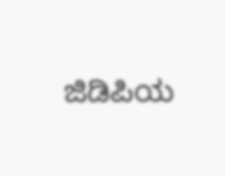ಜಿಡಿಪಿಯ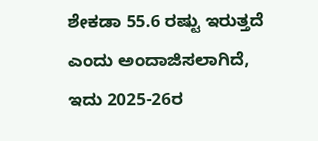ಶೇಕಡಾ 55.6 ರಷ್ಟು ಇರುತ್ತದೆ ಎಂದು ಅಂದಾಜಿಸಲಾಗಿದೆ, ಇದು 2025-26ರ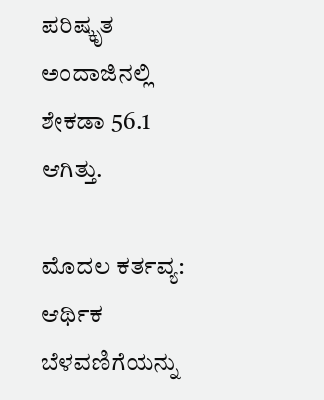ಪರಿಷ್ಕೃತ ಅಂದಾಜಿನಲ್ಲಿ ಶೇಕಡಾ 56.1 ಆಗಿತ್ತು.

ಮೊದಲ ಕರ್ತವ್ಯ: ಆರ್ಥಿಕ ಬೆಳವಣಿಗೆಯನ್ನು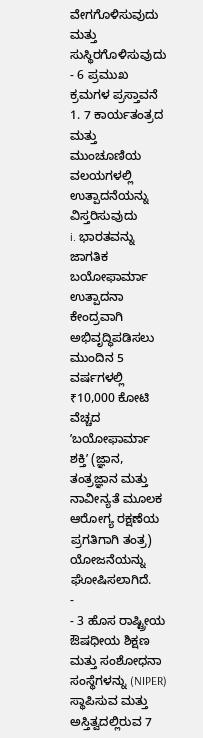ವೇಗಗೊಳಿಸುವುದು ಮತ್ತು ಸುಸ್ಥಿರಗೊಳಿಸುವುದು - 6 ಪ್ರಮುಖ ಕ್ರಮಗಳ ಪ್ರಸ್ತಾವನೆ
1. 7 ಕಾರ್ಯತಂತ್ರದ ಮತ್ತು ಮುಂಚೂಣಿಯ ವಲಯಗಳಲ್ಲಿ ಉತ್ಪಾದನೆಯನ್ನು ವಿಸ್ತರಿಸುವುದು
i. ಭಾರತವನ್ನು ಜಾಗತಿಕ ಬಯೋಫಾರ್ಮಾ ಉತ್ಪಾದನಾ ಕೇಂದ್ರವಾಗಿ ಅಭಿವೃದ್ಧಿಪಡಿಸಲು ಮುಂದಿನ 5 ವರ್ಷಗಳಲ್ಲಿ ₹10,000 ಕೋಟಿ ವೆಚ್ಚದ ʼಬಯೋಫಾರ್ಮಾ ಶಕ್ತಿʼ (ಜ್ಞಾನ, ತಂತ್ರಜ್ಞಾನ ಮತ್ತು ನಾವೀನ್ಯತೆ ಮೂಲಕ ಆರೋಗ್ಯ ರಕ್ಷಣೆಯ ಪ್ರಗತಿಗಾಗಿ ತಂತ್ರ) ಯೋಜನೆಯನ್ನು ಘೋಷಿಸಲಾಗಿದೆ.
-
- 3 ಹೊಸ ರಾಷ್ಟ್ರೀಯ ಔಷಧೀಯ ಶಿಕ್ಷಣ ಮತ್ತು ಸಂಶೋಧನಾ ಸಂಸ್ಥೆಗಳನ್ನು (NIPER) ಸ್ಥಾಪಿಸುವ ಮತ್ತು ಅಸ್ತಿತ್ವದಲ್ಲಿರುವ 7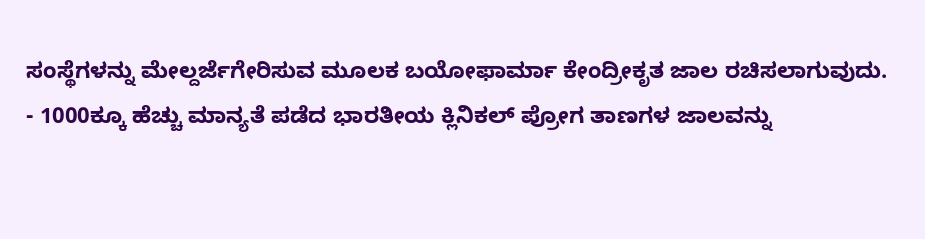ಸಂಸ್ಥೆಗಳನ್ನು ಮೇಲ್ದರ್ಜೆಗೇರಿಸುವ ಮೂಲಕ ಬಯೋಫಾರ್ಮಾ ಕೇಂದ್ರೀಕೃತ ಜಾಲ ರಚಿಸಲಾಗುವುದು.
- 1000ಕ್ಕೂ ಹೆಚ್ಚು ಮಾನ್ಯತೆ ಪಡೆದ ಭಾರತೀಯ ಕ್ಲಿನಿಕಲ್ ಪ್ರೋಗ ತಾಣಗಳ ಜಾಲವನ್ನು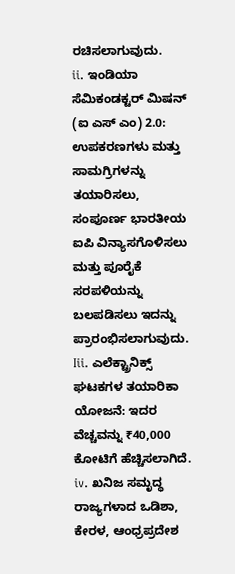ರಚಿಸಲಾಗುವುದು.
ii. ಇಂಡಿಯಾ ಸೆಮಿಕಂಡಕ್ಟರ್ ಮಿಷನ್ (ಐ ಎಸ್ ಎಂ) 2.0: ಉಪಕರಣಗಳು ಮತ್ತು ಸಾಮಗ್ರಿಗಳನ್ನು ತಯಾರಿಸಲು, ಸಂಪೂರ್ಣ ಭಾರತೀಯ ಐಪಿ ವಿನ್ಯಾಸಗೊಳಿಸಲು ಮತ್ತು ಪೂರೈಕೆ ಸರಪಳಿಯನ್ನು ಬಲಪಡಿಸಲು ಇದನ್ನು ಪ್ರಾರಂಭಿಸಲಾಗುವುದು.
Iii. ಎಲೆಕ್ಟ್ರಾನಿಕ್ಸ್ ಘಟಕಗಳ ತಯಾರಿಕಾ ಯೋಜನೆ: ಇದರ ವೆಚ್ಚವನ್ನು ₹40,000 ಕೋಟಿಗೆ ಹೆಚ್ಚಿಸಲಾಗಿದೆ.
iv. ಖನಿಜ ಸಮೃದ್ಧ ರಾಜ್ಯಗಳಾದ ಒಡಿಶಾ, ಕೇರಳ, ಆಂಧ್ರಪ್ರದೇಶ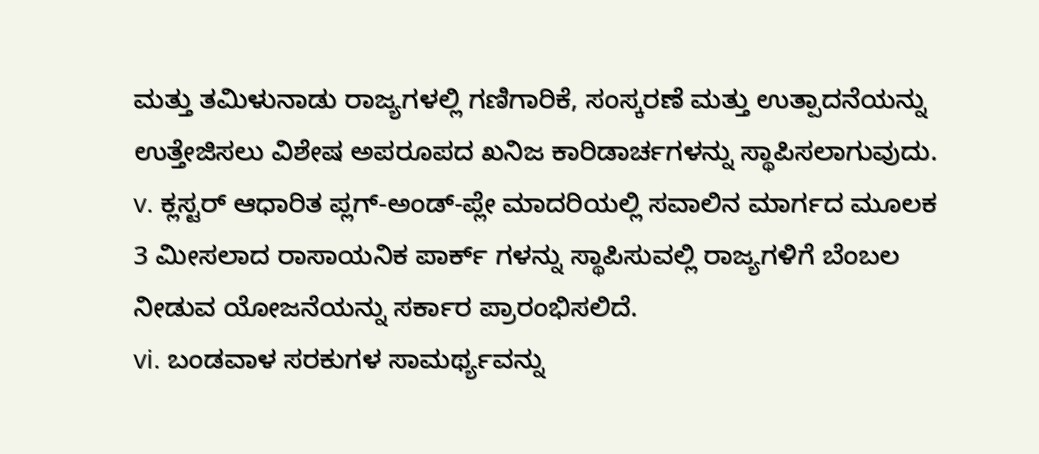ಮತ್ತು ತಮಿಳುನಾಡು ರಾಜ್ಯಗಳಲ್ಲಿ ಗಣಿಗಾರಿಕೆ, ಸಂಸ್ಕರಣೆ ಮತ್ತು ಉತ್ಪಾದನೆಯನ್ನು ಉತ್ತೇಜಿಸಲು ವಿಶೇಷ ಅಪರೂಪದ ಖನಿಜ ಕಾರಿಡಾರ್ಚಗಳನ್ನು ಸ್ಥಾಪಿಸಲಾಗುವುದು.
v. ಕ್ಲಸ್ಟರ್ ಆಧಾರಿತ ಪ್ಲಗ್-ಅಂಡ್-ಪ್ಲೇ ಮಾದರಿಯಲ್ಲಿ ಸವಾಲಿನ ಮಾರ್ಗದ ಮೂಲಕ 3 ಮೀಸಲಾದ ರಾಸಾಯನಿಕ ಪಾರ್ಕ್ ಗಳನ್ನು ಸ್ಥಾಪಿಸುವಲ್ಲಿ ರಾಜ್ಯಗಳಿಗೆ ಬೆಂಬಲ ನೀಡುವ ಯೋಜನೆಯನ್ನು ಸರ್ಕಾರ ಪ್ರಾರಂಭಿಸಲಿದೆ.
vi. ಬಂಡವಾಳ ಸರಕುಗಳ ಸಾಮರ್ಥ್ಯವನ್ನು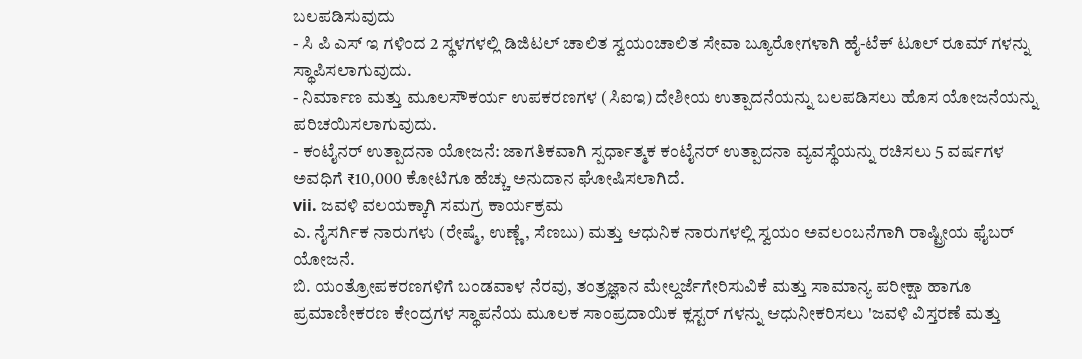ಬಲಪಡಿಸುವುದು
- ಸಿ ಪಿ ಎಸ್ ಇ ಗಳಿಂದ 2 ಸ್ಥಳಗಳಲ್ಲಿ ಡಿಜಿಟಲ್ ಚಾಲಿತ ಸ್ವಯಂಚಾಲಿತ ಸೇವಾ ಬ್ಯೂರೋಗಳಾಗಿ ಹೈ-ಟೆಕ್ ಟೂಲ್ ರೂಮ್ ಗಳನ್ನು ಸ್ಥಾಪಿಸಲಾಗುವುದು.
- ನಿರ್ಮಾಣ ಮತ್ತು ಮೂಲಸೌಕರ್ಯ ಉಪಕರಣಗಳ (ಸಿಐಇ) ದೇಶೀಯ ಉತ್ಪಾದನೆಯನ್ನು ಬಲಪಡಿಸಲು ಹೊಸ ಯೋಜನೆಯನ್ನು ಪರಿಚಯಿಸಲಾಗುವುದು.
- ಕಂಟೈನರ್ ಉತ್ಪಾದನಾ ಯೋಜನೆ: ಜಾಗತಿಕವಾಗಿ ಸ್ಪರ್ಧಾತ್ಮಕ ಕಂಟೈನರ್ ಉತ್ಪಾದನಾ ವ್ಯವಸ್ಥೆಯನ್ನು ರಚಿಸಲು 5 ವರ್ಷಗಳ ಅವಧಿಗೆ ₹10,000 ಕೋಟಿಗೂ ಹೆಚ್ಚು ಅನುದಾನ ಘೋಷಿಸಲಾಗಿದೆ.
vii. ಜವಳಿ ವಲಯಕ್ಕಾಗಿ ಸಮಗ್ರ ಕಾರ್ಯಕ್ರಮ
ಎ. ನೈಸರ್ಗಿಕ ನಾರುಗಳು (ರೇಷ್ಮೆ, ಉಣ್ಣೆ, ಸೆಣಬು) ಮತ್ತು ಆಧುನಿಕ ನಾರುಗಳಲ್ಲಿ ಸ್ವಯಂ ಅವಲಂಬನೆಗಾಗಿ ರಾಷ್ಟ್ರೀಯ ಫೈಬರ್ ಯೋಜನೆ.
ಬಿ. ಯಂತ್ರೋಪಕರಣಗಳಿಗೆ ಬಂಡವಾಳ ನೆರವು, ತಂತ್ರಜ್ಞಾನ ಮೇಲ್ದರ್ಜೆಗೇರಿಸುವಿಕೆ ಮತ್ತು ಸಾಮಾನ್ಯ ಪರೀಕ್ಷಾ ಹಾಗೂ ಪ್ರಮಾಣೀಕರಣ ಕೇಂದ್ರಗಳ ಸ್ಥಾಪನೆಯ ಮೂಲಕ ಸಾಂಪ್ರದಾಯಿಕ ಕ್ಲಸ್ಟರ್ ಗಳನ್ನು ಆಧುನೀಕರಿಸಲು 'ಜವಳಿ ವಿಸ್ತರಣೆ ಮತ್ತು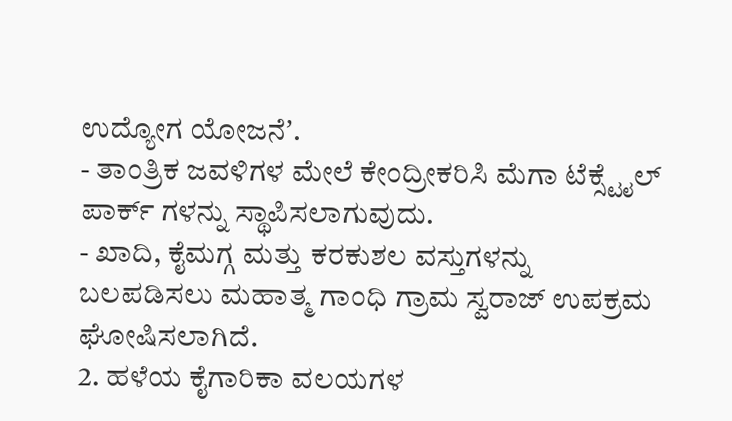ಉದ್ಯೋಗ ಯೋಜನೆʼ.
- ತಾಂತ್ರಿಕ ಜವಳಿಗಳ ಮೇಲೆ ಕೇಂದ್ರೀಕರಿಸಿ ಮೆಗಾ ಟೆಕ್ಸ್ಟೈಲ್ ಪಾರ್ಕ್ ಗಳನ್ನು ಸ್ಥಾಪಿಸಲಾಗುವುದು.
- ಖಾದಿ, ಕೈಮಗ್ಗ ಮತ್ತು ಕರಕುಶಲ ವಸ್ತುಗಳನ್ನು ಬಲಪಡಿಸಲು ಮಹಾತ್ಮ ಗಾಂಧಿ ಗ್ರಾಮ ಸ್ವರಾಜ್ ಉಪಕ್ರಮ ಘೋಷಿಸಲಾಗಿದೆ.
2. ಹಳೆಯ ಕೈಗಾರಿಕಾ ವಲಯಗಳ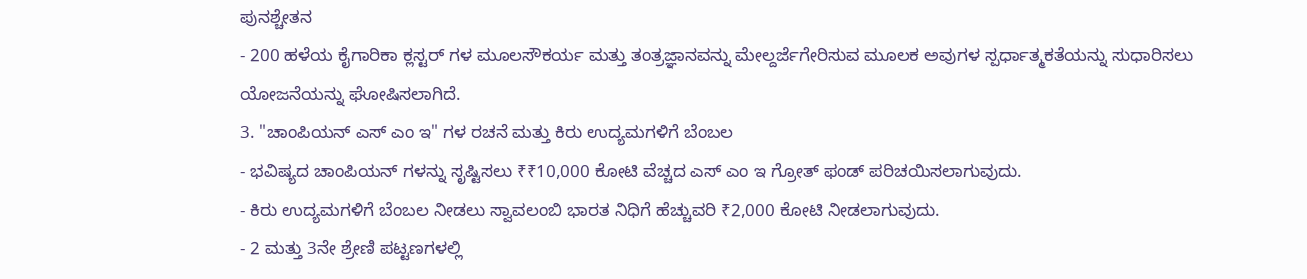ಪುನಶ್ಚೇತನ
- 200 ಹಳೆಯ ಕೈಗಾರಿಕಾ ಕ್ಲಸ್ಟರ್ ಗಳ ಮೂಲಸೌಕರ್ಯ ಮತ್ತು ತಂತ್ರಜ್ಞಾನವನ್ನು ಮೇಲ್ದರ್ಜೆಗೇರಿಸುವ ಮೂಲಕ ಅವುಗಳ ಸ್ಪರ್ಧಾತ್ಮಕತೆಯನ್ನು ಸುಧಾರಿಸಲು ಯೋಜನೆಯನ್ನು ಘೋಷಿಸಲಾಗಿದೆ.
3. "ಚಾಂಪಿಯನ್ ಎಸ್ ಎಂ ಇ" ಗಳ ರಚನೆ ಮತ್ತು ಕಿರು ಉದ್ಯಮಗಳಿಗೆ ಬೆಂಬಲ
- ಭವಿಷ್ಯದ ಚಾಂಪಿಯನ್ ಗಳನ್ನು ಸೃಷ್ಟಿಸಲು ₹₹10,000 ಕೋಟಿ ವೆಚ್ಚದ ಎಸ್ ಎಂ ಇ ಗ್ರೋತ್ ಫಂಡ್ ಪರಿಚಯಿಸಲಾಗುವುದು.
- ಕಿರು ಉದ್ಯಮಗಳಿಗೆ ಬೆಂಬಲ ನೀಡಲು ಸ್ವಾವಲಂಬಿ ಭಾರತ ನಿಧಿಗೆ ಹೆಚ್ಚುವರಿ ₹2,000 ಕೋಟಿ ನೀಡಲಾಗುವುದು.
- 2 ಮತ್ತು 3ನೇ ಶ್ರೇಣಿ ಪಟ್ಟಣಗಳಲ್ಲಿ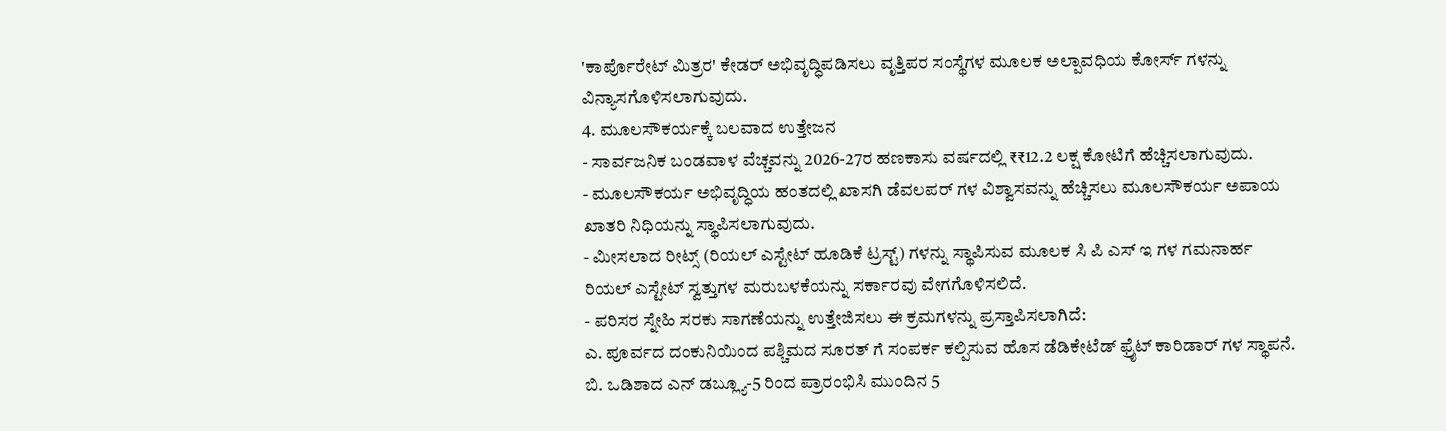'ಕಾರ್ಪೊರೇಟ್ ಮಿತ್ರರ' ಕೇಡರ್ ಅಭಿವೃದ್ಧಿಪಡಿಸಲು ವೃತ್ತಿಪರ ಸಂಸ್ಥೆಗಳ ಮೂಲಕ ಅಲ್ಪಾವಧಿಯ ಕೋರ್ಸ್ ಗಳನ್ನು ವಿನ್ಯಾಸಗೊಳಿಸಲಾಗುವುದು.
4. ಮೂಲಸೌಕರ್ಯಕ್ಕೆ ಬಲವಾದ ಉತ್ತೇಜನ
- ಸಾರ್ವಜನಿಕ ಬಂಡವಾಳ ವೆಚ್ಚವನ್ನು 2026-27ರ ಹಣಕಾಸು ವರ್ಷದಲ್ಲಿ ₹₹12.2 ಲಕ್ಷ ಕೋಟಿಗೆ ಹೆಚ್ಚಿಸಲಾಗುವುದು.
- ಮೂಲಸೌಕರ್ಯ ಅಭಿವೃದ್ಧಿಯ ಹಂತದಲ್ಲಿ ಖಾಸಗಿ ಡೆವಲಪರ್ ಗಳ ವಿಶ್ವಾಸವನ್ನು ಹೆಚ್ಚಿಸಲು ಮೂಲಸೌಕರ್ಯ ಅಪಾಯ ಖಾತರಿ ನಿಧಿಯನ್ನು ಸ್ಥಾಪಿಸಲಾಗುವುದು.
- ಮೀಸಲಾದ ರೀಟ್ಸ್ (ರಿಯಲ್ ಎಸ್ಟೇಟ್ ಹೂಡಿಕೆ ಟ್ರಸ್ಟ್) ಗಳನ್ನು ಸ್ಥಾಪಿಸುವ ಮೂಲಕ ಸಿ ಪಿ ಎಸ್ ಇ ಗಳ ಗಮನಾರ್ಹ ರಿಯಲ್ ಎಸ್ಟೇಟ್ ಸ್ವತ್ತುಗಳ ಮರುಬಳಕೆಯನ್ನು ಸರ್ಕಾರವು ವೇಗಗೊಳಿಸಲಿದೆ.
- ಪರಿಸರ ಸ್ನೇಹಿ ಸರಕು ಸಾಗಣೆಯನ್ನು ಉತ್ತೇಜಿಸಲು ಈ ಕ್ರಮಗಳನ್ನು ಪ್ರಸ್ತಾಪಿಸಲಾಗಿದೆ:
ಎ. ಪೂರ್ವದ ದಂಕುನಿಯಿಂದ ಪಶ್ಚಿಮದ ಸೂರತ್ ಗೆ ಸಂಪರ್ಕ ಕಲ್ಪಿಸುವ ಹೊಸ ಡೆಡಿಕೇಟೆಡ್ ಫ್ರೈಟ್ ಕಾರಿಡಾರ್ ಗಳ ಸ್ಥಾಪನೆ.
ಬಿ. ಒಡಿಶಾದ ಎನ್ ಡಬ್ಲ್ಯೂ-5 ರಿಂದ ಪ್ರಾರಂಭಿಸಿ ಮುಂದಿನ 5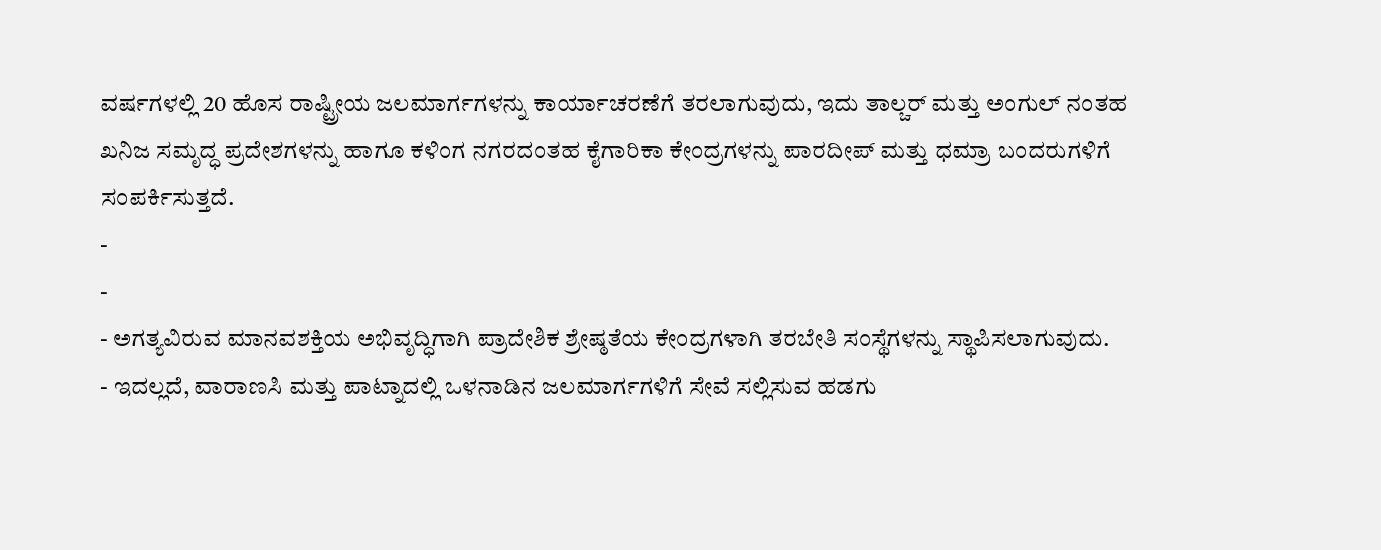ವರ್ಷಗಳಲ್ಲಿ 20 ಹೊಸ ರಾಷ್ಟ್ರೀಯ ಜಲಮಾರ್ಗಗಳನ್ನು ಕಾರ್ಯಾಚರಣೆಗೆ ತರಲಾಗುವುದು, ಇದು ತಾಲ್ಚರ್ ಮತ್ತು ಅಂಗುಲ್ ನಂತಹ ಖನಿಜ ಸಮೃದ್ಧ ಪ್ರದೇಶಗಳನ್ನು ಹಾಗೂ ಕಳಿಂಗ ನಗರದಂತಹ ಕೈಗಾರಿಕಾ ಕೇಂದ್ರಗಳನ್ನು ಪಾರದೀಪ್ ಮತ್ತು ಧಮ್ರಾ ಬಂದರುಗಳಿಗೆ ಸಂಪರ್ಕಿಸುತ್ತದೆ.
-
-
- ಅಗತ್ಯವಿರುವ ಮಾನವಶಕ್ತಿಯ ಅಭಿವೃದ್ಧಿಗಾಗಿ ಪ್ರಾದೇಶಿಕ ಶ್ರೇಷ್ಠತೆಯ ಕೇಂದ್ರಗಳಾಗಿ ತರಬೇತಿ ಸಂಸ್ಥೆಗಳನ್ನು ಸ್ಥಾಪಿಸಲಾಗುವುದು.
- ಇದಲ್ಲದೆ, ವಾರಾಣಸಿ ಮತ್ತು ಪಾಟ್ನಾದಲ್ಲಿ ಒಳನಾಡಿನ ಜಲಮಾರ್ಗಗಳಿಗೆ ಸೇವೆ ಸಲ್ಲಿಸುವ ಹಡಗು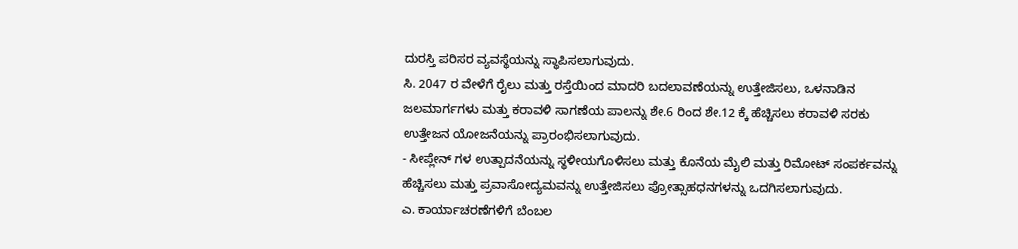ದುರಸ್ತಿ ಪರಿಸರ ವ್ಯವಸ್ಥೆಯನ್ನು ಸ್ಥಾಪಿಸಲಾಗುವುದು.
ಸಿ. 2047 ರ ವೇಳೆಗೆ ರೈಲು ಮತ್ತು ರಸ್ತೆಯಿಂದ ಮಾದರಿ ಬದಲಾವಣೆಯನ್ನು ಉತ್ತೇಜಿಸಲು, ಒಳನಾಡಿನ ಜಲಮಾರ್ಗಗಳು ಮತ್ತು ಕರಾವಳಿ ಸಾಗಣೆಯ ಪಾಲನ್ನು ಶೇ.6 ರಿಂದ ಶೇ.12 ಕ್ಕೆ ಹೆಚ್ಚಿಸಲು ಕರಾವಳಿ ಸರಕು ಉತ್ತೇಜನ ಯೋಜನೆಯನ್ನು ಪ್ರಾರಂಭಿಸಲಾಗುವುದು.
- ಸೀಪ್ಲೇನ್ ಗಳ ಉತ್ಪಾದನೆಯನ್ನು ಸ್ಥಳೀಯಗೊಳಿಸಲು ಮತ್ತು ಕೊನೆಯ ಮೈಲಿ ಮತ್ತು ರಿಮೋಟ್ ಸಂಪರ್ಕವನ್ನು ಹೆಚ್ಚಿಸಲು ಮತ್ತು ಪ್ರವಾಸೋದ್ಯಮವನ್ನು ಉತ್ತೇಜಿಸಲು ಪ್ರೋತ್ಸಾಹಧನಗಳನ್ನು ಒದಗಿಸಲಾಗುವುದು.
ಎ. ಕಾರ್ಯಾಚರಣೆಗಳಿಗೆ ಬೆಂಬಲ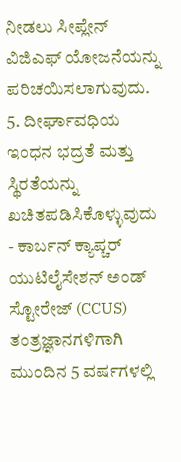ನೀಡಲು ಸೀಪ್ಲೇನ್ ವಿಜಿಎಫ್ ಯೋಜನೆಯನ್ನು ಪರಿಚಯಿಸಲಾಗುವುದು.
5. ದೀರ್ಘಾವಧಿಯ ಇಂಧನ ಭದ್ರತೆ ಮತ್ತು ಸ್ಥಿರತೆಯನ್ನು ಖಚಿತಪಡಿಸಿಕೊಳ್ಳುವುದು
- ಕಾರ್ಬನ್ ಕ್ಯಾಪ್ಚರ್ ಯುಟಿಲೈಸೇಶನ್ ಅಂಡ್ ಸ್ಟೋರೇಜ್ (CCUS) ತಂತ್ರಜ್ಞಾನಗಳಿಗಾಗಿ ಮುಂದಿನ 5 ವರ್ಷಗಳಲ್ಲಿ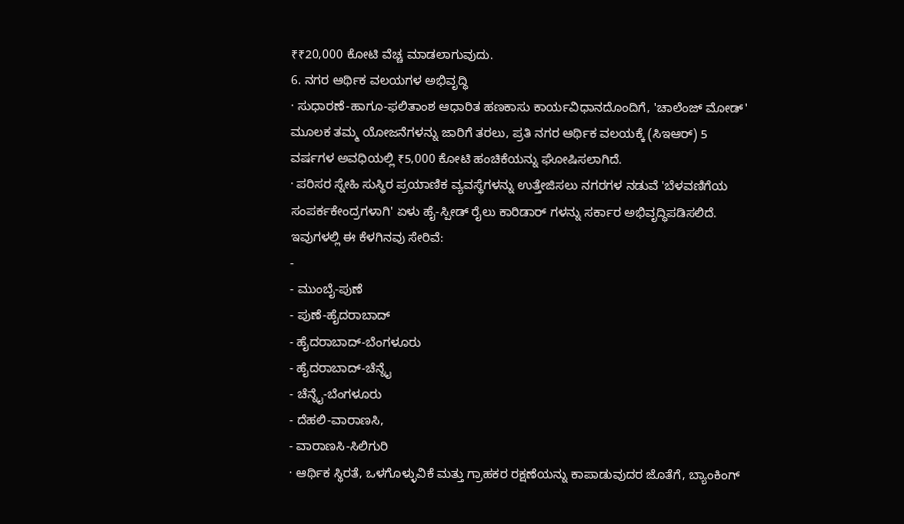₹₹20,000 ಕೋಟಿ ವೆಚ್ಚ ಮಾಡಲಾಗುವುದು.
6. ನಗರ ಆರ್ಥಿಕ ವಲಯಗಳ ಅಭಿವೃದ್ಧಿ
· ಸುಧಾರಣೆ-ಹಾಗೂ-ಫಲಿತಾಂಶ ಆಧಾರಿತ ಹಣಕಾಸು ಕಾರ್ಯವಿಧಾನದೊಂದಿಗೆ, 'ಚಾಲೆಂಜ್ ಮೋಡ್' ಮೂಲಕ ತಮ್ಮ ಯೋಜನೆಗಳನ್ನು ಜಾರಿಗೆ ತರಲು, ಪ್ರತಿ ನಗರ ಆರ್ಥಿಕ ವಲಯಕ್ಕೆ (ಸಿಇಆರ್) 5 ವರ್ಷಗಳ ಅವಧಿಯಲ್ಲಿ ₹5,000 ಕೋಟಿ ಹಂಚಿಕೆಯನ್ನು ಘೋಷಿಸಲಾಗಿದೆ.
· ಪರಿಸರ ಸ್ನೇಹಿ ಸುಸ್ಥಿರ ಪ್ರಯಾಣಿಕ ವ್ಯವಸ್ಥೆಗಳನ್ನು ಉತ್ತೇಜಿಸಲು ನಗರಗಳ ನಡುವೆ 'ಬೆಳವಣಿಗೆಯ ಸಂಪರ್ಕಕೇಂದ್ರಗಳಾಗಿ' ಏಳು ಹೈ-ಸ್ಪೀಡ್ ರೈಲು ಕಾರಿಡಾರ್ ಗಳನ್ನು ಸರ್ಕಾರ ಅಭಿವೃದ್ಧಿಪಡಿಸಲಿದೆ. ಇವುಗಳಲ್ಲಿ ಈ ಕೆಳಗಿನವು ಸೇರಿವೆ:
-
- ಮುಂಬೈ-ಪುಣೆ
- ಪುಣೆ-ಹೈದರಾಬಾದ್
- ಹೈದರಾಬಾದ್-ಬೆಂಗಳೂರು
- ಹೈದರಾಬಾದ್-ಚೆನ್ನೈ
- ಚೆನ್ನೈ-ಬೆಂಗಳೂರು
- ದೆಹಲಿ-ವಾರಾಣಸಿ,
- ವಾರಾಣಸಿ-ಸಿಲಿಗುರಿ
· ಆರ್ಥಿಕ ಸ್ಥಿರತೆ, ಒಳಗೊಳ್ಳುವಿಕೆ ಮತ್ತು ಗ್ರಾಹಕರ ರಕ್ಷಣೆಯನ್ನು ಕಾಪಾಡುವುದರ ಜೊತೆಗೆ, ಬ್ಯಾಂಕಿಂಗ್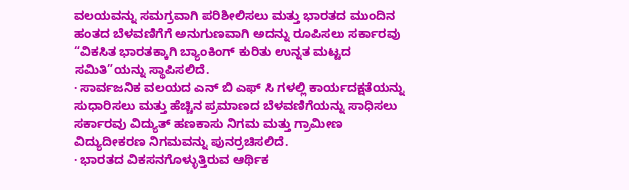ವಲಯವನ್ನು ಸಮಗ್ರವಾಗಿ ಪರಿಶೀಲಿಸಲು ಮತ್ತು ಭಾರತದ ಮುಂದಿನ ಹಂತದ ಬೆಳವಣಿಗೆಗೆ ಅನುಗುಣವಾಗಿ ಅದನ್ನು ರೂಪಿಸಲು ಸರ್ಕಾರವು “ವಿಕಸಿತ ಭಾರತಕ್ಕಾಗಿ ಬ್ಯಾಂಕಿಂಗ್ ಕುರಿತು ಉನ್ನತ ಮಟ್ಟದ ಸಮಿತಿ”ಯನ್ನು ಸ್ಥಾಪಿಸಲಿದೆ.
· ಸಾರ್ವಜನಿಕ ವಲಯದ ಎನ್ ಬಿ ಎಫ್ ಸಿ ಗಳಲ್ಲಿ ಕಾರ್ಯದಕ್ಷತೆಯನ್ನು ಸುಧಾರಿಸಲು ಮತ್ತು ಹೆಚ್ಚಿನ ಪ್ರಮಾಣದ ಬೆಳವಣಿಗೆಯನ್ನು ಸಾಧಿಸಲು ಸರ್ಕಾರವು ವಿದ್ಯುತ್ ಹಣಕಾಸು ನಿಗಮ ಮತ್ತು ಗ್ರಾಮೀಣ ವಿದ್ಯುದೀಕರಣ ನಿಗಮವನ್ನು ಪುನರ್ರಚಿಸಲಿದೆ.
· ಭಾರತದ ವಿಕಸನಗೊಳ್ಳುತ್ತಿರುವ ಆರ್ಥಿಕ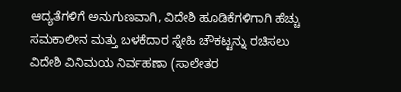ಆದ್ಯತೆಗಳಿಗೆ ಅನುಗುಣವಾಗಿ, ವಿದೇಶಿ ಹೂಡಿಕೆಗಳಿಗಾಗಿ ಹೆಚ್ಚು ಸಮಕಾಲೀನ ಮತ್ತು ಬಳಕೆದಾರ ಸ್ನೇಹಿ ಚೌಕಟ್ಟನ್ನು ರಚಿಸಲು ವಿದೇಶಿ ವಿನಿಮಯ ನಿರ್ವಹಣಾ (ಸಾಲೇತರ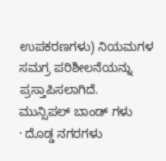ಉಪಕರಣಗಳು) ನಿಯಮಗಳ ಸಮಗ್ರ ಪರಿಶೀಲನೆಯನ್ನು ಪ್ರಸ್ತಾಪಿಸಲಾಗಿದೆ.
ಮುನ್ಸಿಪಲ್ ಬಾಂಡ್ ಗಳು
· ದೊಡ್ಡ ನಗರಗಳು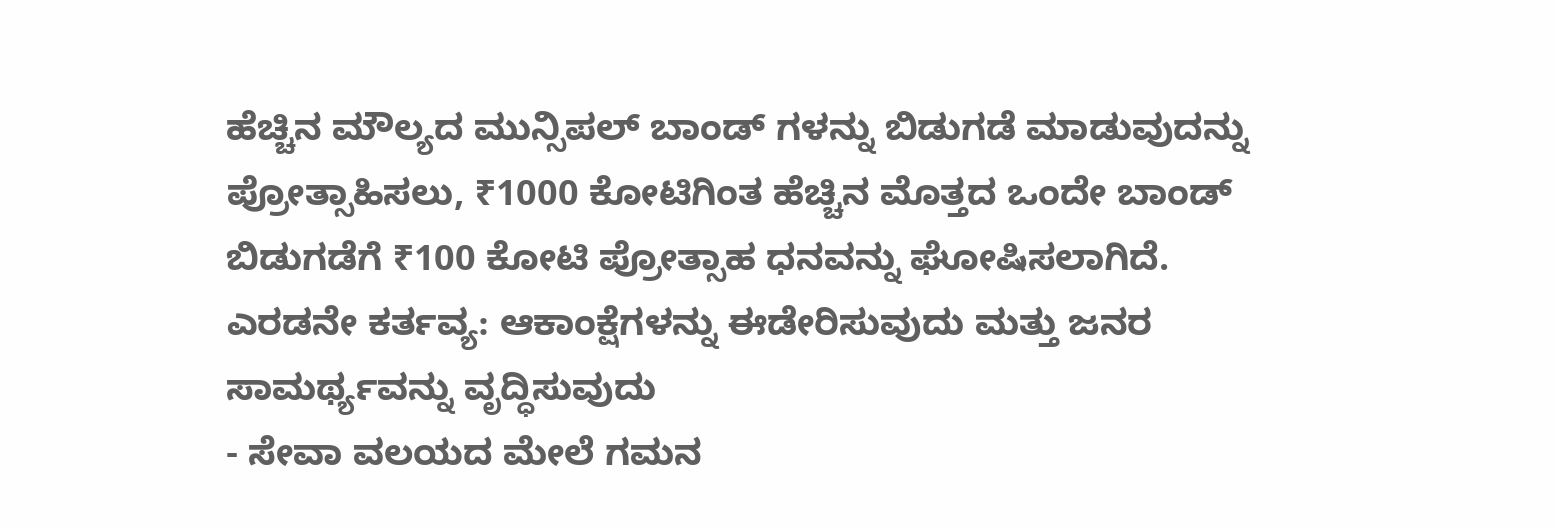ಹೆಚ್ಚಿನ ಮೌಲ್ಯದ ಮುನ್ಸಿಪಲ್ ಬಾಂಡ್ ಗಳನ್ನು ಬಿಡುಗಡೆ ಮಾಡುವುದನ್ನು ಪ್ರೋತ್ಸಾಹಿಸಲು, ₹1000 ಕೋಟಿಗಿಂತ ಹೆಚ್ಚಿನ ಮೊತ್ತದ ಒಂದೇ ಬಾಂಡ್ ಬಿಡುಗಡೆಗೆ ₹100 ಕೋಟಿ ಪ್ರೋತ್ಸಾಹ ಧನವನ್ನು ಘೋಷಿಸಲಾಗಿದೆ.
ಎರಡನೇ ಕರ್ತವ್ಯ: ಆಕಾಂಕ್ಷೆಗಳನ್ನು ಈಡೇರಿಸುವುದು ಮತ್ತು ಜನರ ಸಾಮರ್ಥ್ಯವನ್ನು ವೃದ್ಧಿಸುವುದು
- ಸೇವಾ ವಲಯದ ಮೇಲೆ ಗಮನ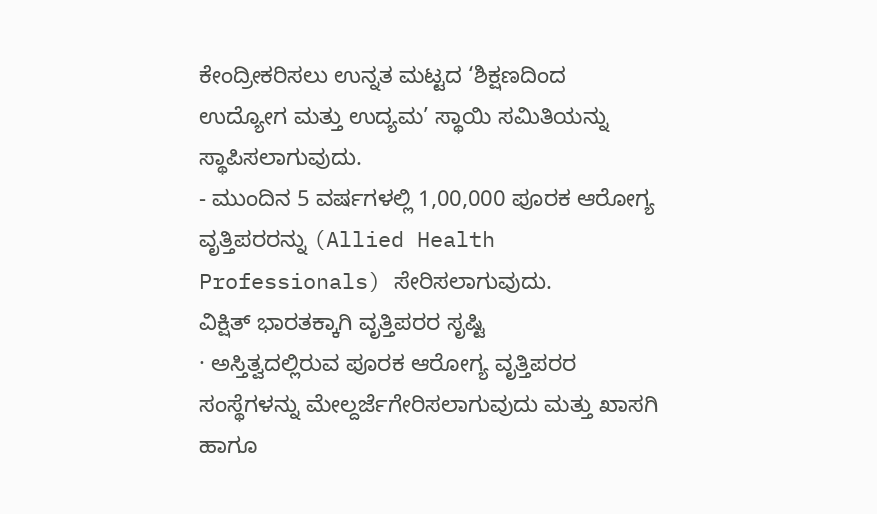ಕೇಂದ್ರೀಕರಿಸಲು ಉನ್ನತ ಮಟ್ಟದ ‘ಶಿಕ್ಷಣದಿಂದ ಉದ್ಯೋಗ ಮತ್ತು ಉದ್ಯಮ’ ಸ್ಥಾಯಿ ಸಮಿತಿಯನ್ನು ಸ್ಥಾಪಿಸಲಾಗುವುದು.
- ಮುಂದಿನ 5 ವರ್ಷಗಳಲ್ಲಿ 1,00,000 ಪೂರಕ ಆರೋಗ್ಯ ವೃತ್ತಿಪರರನ್ನು (Allied Health Professionals) ಸೇರಿಸಲಾಗುವುದು.
ವಿಕ್ಷಿತ್ ಭಾರತಕ್ಕಾಗಿ ವೃತ್ತಿಪರರ ಸೃಷ್ಟಿ
· ಅಸ್ತಿತ್ವದಲ್ಲಿರುವ ಪೂರಕ ಆರೋಗ್ಯ ವೃತ್ತಿಪರರ ಸಂಸ್ಥೆಗಳನ್ನು ಮೇಲ್ದರ್ಜೆಗೇರಿಸಲಾಗುವುದು ಮತ್ತು ಖಾಸಗಿ ಹಾಗೂ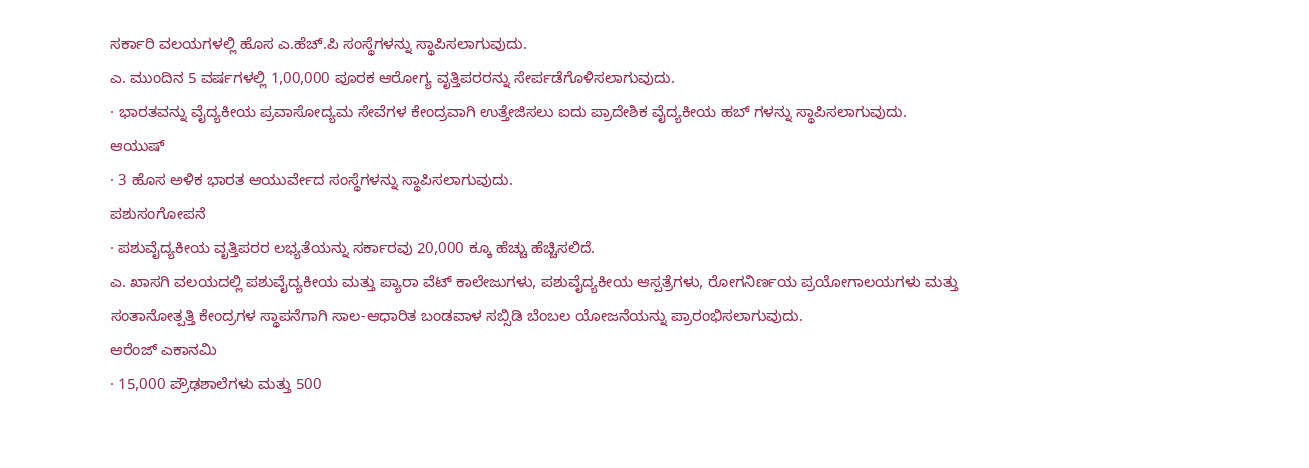ಸರ್ಕಾರಿ ವಲಯಗಳಲ್ಲಿ ಹೊಸ ಎ.ಹೆಚ್.ಪಿ ಸಂಸ್ಥೆಗಳನ್ನು ಸ್ಥಾಪಿಸಲಾಗುವುದು.
ಎ. ಮುಂದಿನ 5 ವರ್ಷಗಳಲ್ಲಿ 1,00,000 ಪೂರಕ ಆರೋಗ್ಯ ವೃತ್ತಿಪರರನ್ನು ಸೇರ್ಪಡೆಗೊಳಿಸಲಾಗುವುದು.
· ಭಾರತವನ್ನು ವೈದ್ಯಕೀಯ ಪ್ರವಾಸೋದ್ಯಮ ಸೇವೆಗಳ ಕೇಂದ್ರವಾಗಿ ಉತ್ತೇಜಿಸಲು ಐದು ಪ್ರಾದೇಶಿಕ ವೈದ್ಯಕೀಯ ಹಬ್ ಗಳನ್ನು ಸ್ಥಾಪಿಸಲಾಗುವುದು.
ಆಯುಷ್
· 3 ಹೊಸ ಅಳಿಕ ಭಾರತ ಆಯುರ್ವೇದ ಸಂಸ್ಥೆಗಳನ್ನು ಸ್ಥಾಪಿಸಲಾಗುವುದು.
ಪಶುಸಂಗೋಪನೆ
· ಪಶುವೈದ್ಯಕೀಯ ವೃತ್ತಿಪರರ ಲಭ್ಯತೆಯನ್ನು ಸರ್ಕಾರವು 20,000 ಕ್ಕೂ ಹೆಚ್ಚು ಹೆಚ್ಚಿಸಲಿದೆ.
ಎ. ಖಾಸಗಿ ವಲಯದಲ್ಲಿ ಪಶುವೈದ್ಯಕೀಯ ಮತ್ತು ಪ್ಯಾರಾ ವೆಟ್ ಕಾಲೇಜುಗಳು, ಪಶುವೈದ್ಯಕೀಯ ಆಸ್ಪತ್ರೆಗಳು, ರೋಗನಿರ್ಣಯ ಪ್ರಯೋಗಾಲಯಗಳು ಮತ್ತು ಸಂತಾನೋತ್ಪತ್ತಿ ಕೇಂದ್ರಗಳ ಸ್ಥಾಪನೆಗಾಗಿ ಸಾಲ-ಆಧಾರಿತ ಬಂಡವಾಳ ಸಬ್ಸಿಡಿ ಬೆಂಬಲ ಯೋಜನೆಯನ್ನು ಪ್ರಾರಂಭಿಸಲಾಗುವುದು.
ಆರೆಂಜ್ ಎಕಾನಮಿ
· 15,000 ಪ್ರೌಢಶಾಲೆಗಳು ಮತ್ತು 500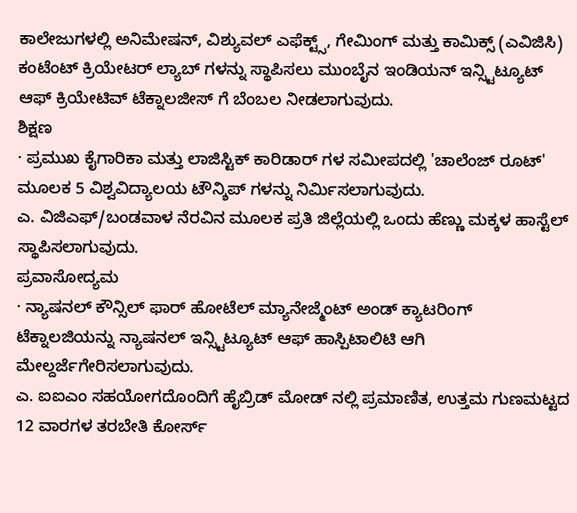ಕಾಲೇಜುಗಳಲ್ಲಿ ಅನಿಮೇಷನ್, ವಿಶ್ಯುವಲ್ ಎಫೆಕ್ಟ್ಸ್, ಗೇಮಿಂಗ್ ಮತ್ತು ಕಾಮಿಕ್ಸ್ (ಎವಿಜಿಸಿ) ಕಂಟೆಂಟ್ ಕ್ರಿಯೇಟರ್ ಲ್ಯಾಬ್ ಗಳನ್ನು ಸ್ಥಾಪಿಸಲು ಮುಂಬೈನ ಇಂಡಿಯನ್ ಇನ್ಸ್ಟಿಟ್ಯೂಟ್ ಆಫ್ ಕ್ರಿಯೇಟಿವ್ ಟೆಕ್ನಾಲಜೀಸ್ ಗೆ ಬೆಂಬಲ ನೀಡಲಾಗುವುದು.
ಶಿಕ್ಷಣ
· ಪ್ರಮುಖ ಕೈಗಾರಿಕಾ ಮತ್ತು ಲಾಜಿಸ್ಟಿಕ್ ಕಾರಿಡಾರ್ ಗಳ ಸಮೀಪದಲ್ಲಿ 'ಚಾಲೆಂಜ್ ರೂಟ್' ಮೂಲಕ 5 ವಿಶ್ವವಿದ್ಯಾಲಯ ಟೌನ್ಶಿಪ್ ಗಳನ್ನು ನಿರ್ಮಿಸಲಾಗುವುದು.
ಎ. ವಿಜಿಎಫ್/ಬಂಡವಾಳ ನೆರವಿನ ಮೂಲಕ ಪ್ರತಿ ಜಿಲ್ಲೆಯಲ್ಲಿ ಒಂದು ಹೆಣ್ಣು ಮಕ್ಕಳ ಹಾಸ್ಟೆಲ್ ಸ್ಥಾಪಿಸಲಾಗುವುದು.
ಪ್ರವಾಸೋದ್ಯಮ
· ನ್ಯಾಷನಲ್ ಕೌನ್ಸಿಲ್ ಫಾರ್ ಹೋಟೆಲ್ ಮ್ಯಾನೇಜ್ಮೆಂಟ್ ಅಂಡ್ ಕ್ಯಾಟರಿಂಗ್ ಟೆಕ್ನಾಲಜಿಯನ್ನು ನ್ಯಾಷನಲ್ ಇನ್ಸ್ಟಿಟ್ಯೂಟ್ ಆಫ್ ಹಾಸ್ಪಿಟಾಲಿಟಿ ಆಗಿ ಮೇಲ್ದರ್ಜೆಗೇರಿಸಲಾಗುವುದು.
ಎ. ಐಐಎಂ ಸಹಯೋಗದೊಂದಿಗೆ ಹೈಬ್ರಿಡ್ ಮೋಡ್ ನಲ್ಲಿ ಪ್ರಮಾಣಿತ, ಉತ್ತಮ ಗುಣಮಟ್ಟದ 12 ವಾರಗಳ ತರಬೇತಿ ಕೋರ್ಸ್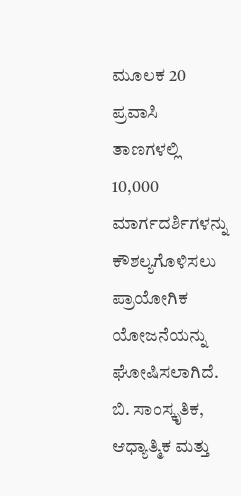ಮೂಲಕ 20 ಪ್ರವಾಸಿ ತಾಣಗಳಲ್ಲಿ 10,000 ಮಾರ್ಗದರ್ಶಿಗಳನ್ನು ಕೌಶಲ್ಯಗೊಳಿಸಲು ಪ್ರಾಯೋಗಿಕ ಯೋಜನೆಯನ್ನು ಘೋಷಿಸಲಾಗಿದೆ.
ಬಿ. ಸಾಂಸ್ಕೃತಿಕ, ಆಧ್ಯಾತ್ಮಿಕ ಮತ್ತು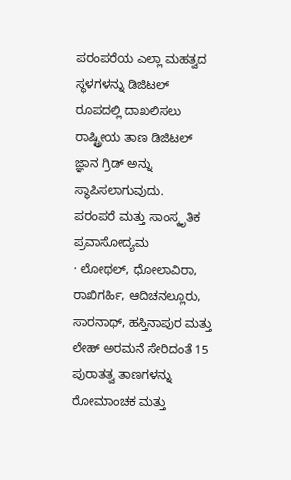ಪರಂಪರೆಯ ಎಲ್ಲಾ ಮಹತ್ವದ ಸ್ಥಳಗಳನ್ನು ಡಿಜಿಟಲ್ ರೂಪದಲ್ಲಿ ದಾಖಲಿಸಲು ರಾಷ್ಟ್ರೀಯ ತಾಣ ಡಿಜಿಟಲ್ ಜ್ಞಾನ ಗ್ರಿಡ್ ಅನ್ನು ಸ್ಥಾಪಿಸಲಾಗುವುದು.
ಪರಂಪರೆ ಮತ್ತು ಸಾಂಸ್ಕೃತಿಕ ಪ್ರವಾಸೋದ್ಯಮ
· ಲೋಥಲ್, ಧೋಲಾವಿರಾ, ರಾಖಿಗರ್ಹಿ, ಆದಿಚನಲ್ಲೂರು, ಸಾರನಾಥ್, ಹಸ್ತಿನಾಪುರ ಮತ್ತು ಲೇಹ್ ಅರಮನೆ ಸೇರಿದಂತೆ 15 ಪುರಾತತ್ವ ತಾಣಗಳನ್ನು ರೋಮಾಂಚಕ ಮತ್ತು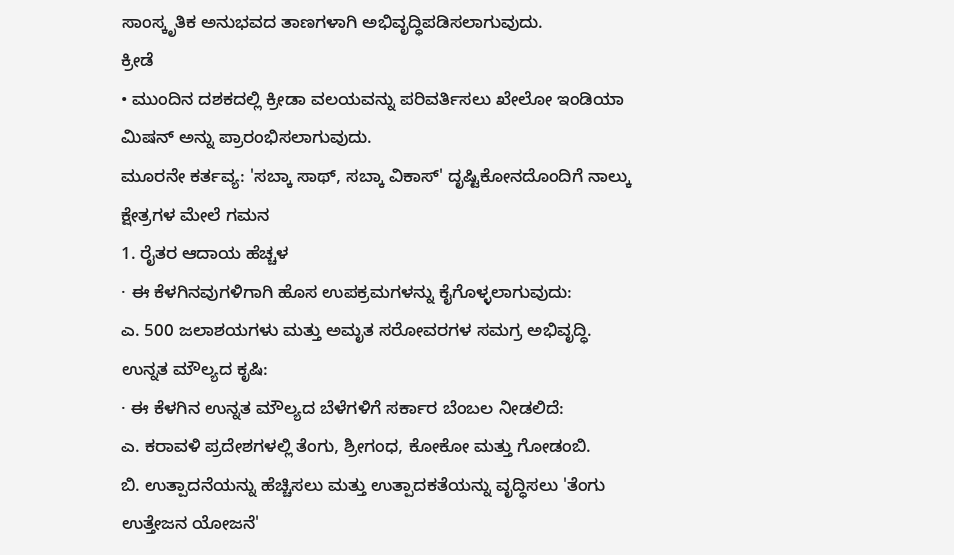ಸಾಂಸ್ಕೃತಿಕ ಅನುಭವದ ತಾಣಗಳಾಗಿ ಅಭಿವೃದ್ಧಿಪಡಿಸಲಾಗುವುದು.
ಕ್ರೀಡೆ
• ಮುಂದಿನ ದಶಕದಲ್ಲಿ ಕ್ರೀಡಾ ವಲಯವನ್ನು ಪರಿವರ್ತಿಸಲು ಖೇಲೋ ಇಂಡಿಯಾ ಮಿಷನ್ ಅನ್ನು ಪ್ರಾರಂಭಿಸಲಾಗುವುದು.
ಮೂರನೇ ಕರ್ತವ್ಯ: 'ಸಬ್ಕಾ ಸಾಥ್, ಸಬ್ಕಾ ವಿಕಾಸ್' ದೃಷ್ಟಿಕೋನದೊಂದಿಗೆ ನಾಲ್ಕು ಕ್ಷೇತ್ರಗಳ ಮೇಲೆ ಗಮನ
1. ರೈತರ ಆದಾಯ ಹೆಚ್ಚಳ
· ಈ ಕೆಳಗಿನವುಗಳಿಗಾಗಿ ಹೊಸ ಉಪಕ್ರಮಗಳನ್ನು ಕೈಗೊಳ್ಳಲಾಗುವುದು:
ಎ. 500 ಜಲಾಶಯಗಳು ಮತ್ತು ಅಮೃತ ಸರೋವರಗಳ ಸಮಗ್ರ ಅಭಿವೃದ್ಧಿ.
ಉನ್ನತ ಮೌಲ್ಯದ ಕೃಷಿ:
· ಈ ಕೆಳಗಿನ ಉನ್ನತ ಮೌಲ್ಯದ ಬೆಳೆಗಳಿಗೆ ಸರ್ಕಾರ ಬೆಂಬಲ ನೀಡಲಿದೆ:
ಎ. ಕರಾವಳಿ ಪ್ರದೇಶಗಳಲ್ಲಿ ತೆಂಗು, ಶ್ರೀಗಂಧ, ಕೋಕೋ ಮತ್ತು ಗೋಡಂಬಿ.
ಬಿ. ಉತ್ಪಾದನೆಯನ್ನು ಹೆಚ್ಚಿಸಲು ಮತ್ತು ಉತ್ಪಾದಕತೆಯನ್ನು ವೃದ್ಧಿಸಲು 'ತೆಂಗು ಉತ್ತೇಜನ ಯೋಜನೆ'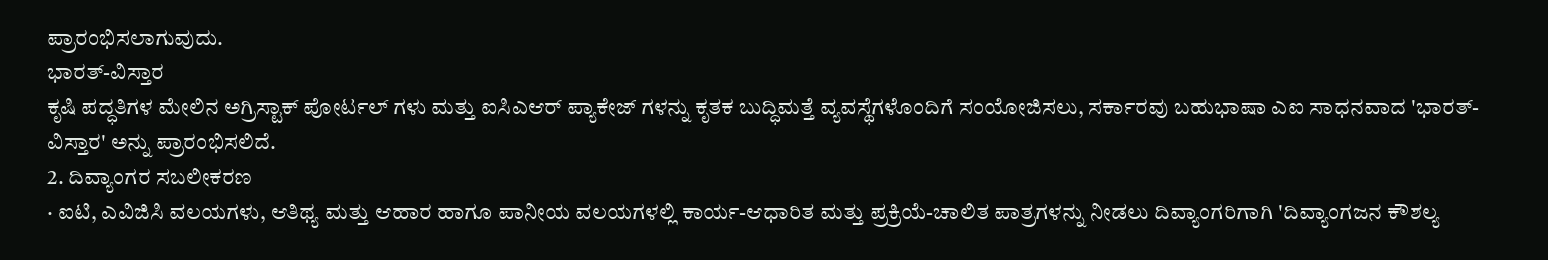ಪ್ರಾರಂಭಿಸಲಾಗುವುದು.
ಭಾರತ್-ವಿಸ್ತಾರ
ಕೃಷಿ ಪದ್ಧತಿಗಳ ಮೇಲಿನ ಅಗ್ರಿಸ್ಟಾಕ್ ಪೋರ್ಟಲ್ ಗಳು ಮತ್ತು ಐಸಿಎಆರ್ ಪ್ಯಾಕೇಜ್ ಗಳನ್ನು ಕೃತಕ ಬುದ್ಧಿಮತ್ತೆ ವ್ಯವಸ್ಥೆಗಳೊಂದಿಗೆ ಸಂಯೋಜಿಸಲು, ಸರ್ಕಾರವು ಬಹುಭಾಷಾ ಎಐ ಸಾಧನವಾದ 'ಭಾರತ್-ವಿಸ್ತಾರ' ಅನ್ನು ಪ್ರಾರಂಭಿಸಲಿದೆ.
2. ದಿವ್ಯಾಂಗರ ಸಬಲೀಕರಣ
· ಐಟಿ, ಎವಿಜಿಸಿ ವಲಯಗಳು, ಆತಿಥ್ಯ ಮತ್ತು ಆಹಾರ ಹಾಗೂ ಪಾನೀಯ ವಲಯಗಳಲ್ಲಿ ಕಾರ್ಯ-ಆಧಾರಿತ ಮತ್ತು ಪ್ರಕ್ರಿಯೆ-ಚಾಲಿತ ಪಾತ್ರಗಳನ್ನು ನೀಡಲು ದಿವ್ಯಾಂಗರಿಗಾಗಿ 'ದಿವ್ಯಾಂಗಜನ ಕೌಶಲ್ಯ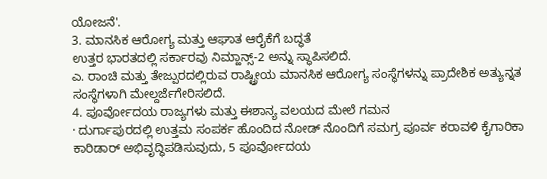ಯೋಜನೆ'.
3. ಮಾನಸಿಕ ಆರೋಗ್ಯ ಮತ್ತು ಆಘಾತ ಆರೈಕೆಗೆ ಬದ್ಧತೆ
ಉತ್ತರ ಭಾರತದಲ್ಲಿ ಸರ್ಕಾರವು ನಿಮ್ಹಾನ್ಸ್-2 ಅನ್ನು ಸ್ಥಾಪಿಸಲಿದೆ.
ಎ. ರಾಂಚಿ ಮತ್ತು ತೇಜ್ಪುರದಲ್ಲಿರುವ ರಾಷ್ಟ್ರೀಯ ಮಾನಸಿಕ ಆರೋಗ್ಯ ಸಂಸ್ಥೆಗಳನ್ನು ಪ್ರಾದೇಶಿಕ ಅತ್ಯುನ್ನತ ಸಂಸ್ಥೆಗಳಾಗಿ ಮೇಲ್ದರ್ಜೆಗೇರಿಸಲಿದೆ.
4. ಪೂರ್ವೋದಯ ರಾಜ್ಯಗಳು ಮತ್ತು ಈಶಾನ್ಯ ವಲಯದ ಮೇಲೆ ಗಮನ
· ದುರ್ಗಾಪುರದಲ್ಲಿ ಉತ್ತಮ ಸಂಪರ್ಕ ಹೊಂದಿದ ನೋಡ್ ನೊಂದಿಗೆ ಸಮಗ್ರ ಪೂರ್ವ ಕರಾವಳಿ ಕೈಗಾರಿಕಾ ಕಾರಿಡಾರ್ ಅಭಿವೃದ್ಧಿಪಡಿಸುವುದು, 5 ಪೂರ್ವೋದಯ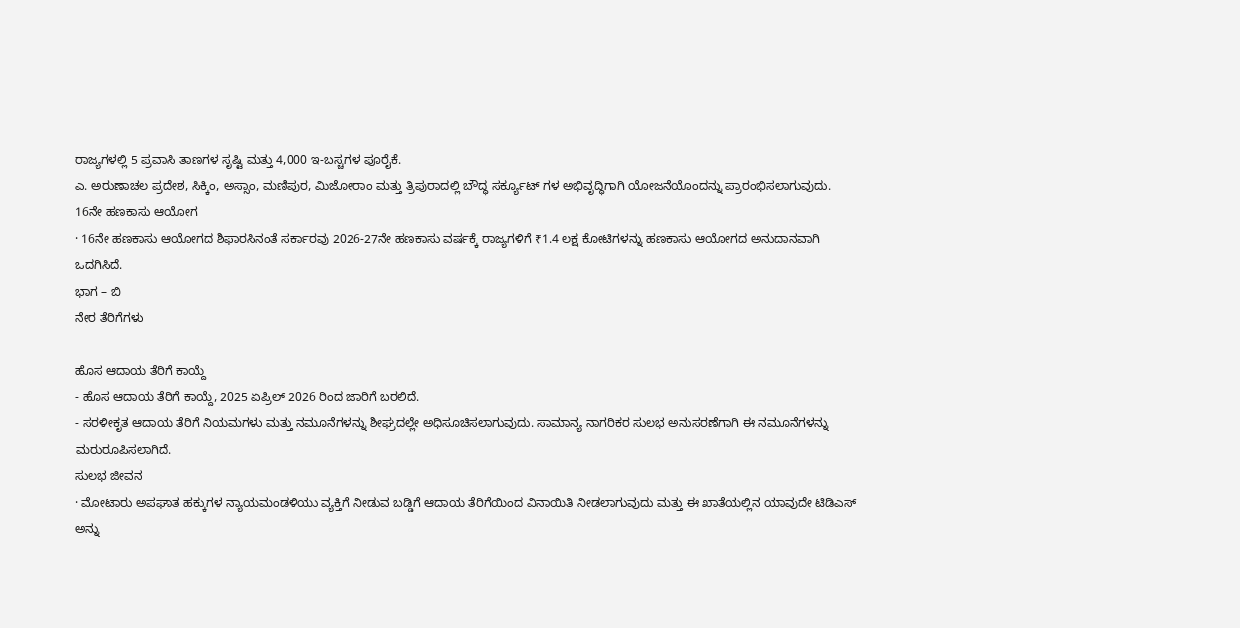ರಾಜ್ಯಗಳಲ್ಲಿ 5 ಪ್ರವಾಸಿ ತಾಣಗಳ ಸೃಷ್ಟಿ ಮತ್ತು 4,000 ಇ-ಬಸ್ಚಗಳ ಪೂರೈಕೆ.
ಎ. ಅರುಣಾಚಲ ಪ್ರದೇಶ, ಸಿಕ್ಕಿಂ, ಅಸ್ಸಾಂ, ಮಣಿಪುರ, ಮಿಜೋರಾಂ ಮತ್ತು ತ್ರಿಪುರಾದಲ್ಲಿ ಬೌದ್ಧ ಸರ್ಕ್ಯೂಟ್ ಗಳ ಅಭಿವೃದ್ಧಿಗಾಗಿ ಯೋಜನೆಯೊಂದನ್ನು ಪ್ರಾರಂಭಿಸಲಾಗುವುದು.
16ನೇ ಹಣಕಾಸು ಆಯೋಗ
· 16ನೇ ಹಣಕಾಸು ಆಯೋಗದ ಶಿಫಾರಸಿನಂತೆ ಸರ್ಕಾರವು 2026-27ನೇ ಹಣಕಾಸು ವರ್ಷಕ್ಕೆ ರಾಜ್ಯಗಳಿಗೆ ₹1.4 ಲಕ್ಷ ಕೋಟಿಗಳನ್ನು ಹಣಕಾಸು ಆಯೋಗದ ಅನುದಾನವಾಗಿ ಒದಗಿಸಿದೆ.
ಭಾಗ – ಬಿ
ನೇರ ತೆರಿಗೆಗಳು

ಹೊಸ ಆದಾಯ ತೆರಿಗೆ ಕಾಯ್ದೆ
- ಹೊಸ ಆದಾಯ ತೆರಿಗೆ ಕಾಯ್ದೆ, 2025 ಏಪ್ರಿಲ್ 2026 ರಿಂದ ಜಾರಿಗೆ ಬರಲಿದೆ.
- ಸರಳೀಕೃತ ಆದಾಯ ತೆರಿಗೆ ನಿಯಮಗಳು ಮತ್ತು ನಮೂನೆಗಳನ್ನು ಶೀಘ್ರದಲ್ಲೇ ಅಧಿಸೂಚಿಸಲಾಗುವುದು. ಸಾಮಾನ್ಯ ನಾಗರಿಕರ ಸುಲಭ ಅನುಸರಣೆಗಾಗಿ ಈ ನಮೂನೆಗಳನ್ನು ಮರುರೂಪಿಸಲಾಗಿದೆ.
ಸುಲಭ ಜೀವನ
· ಮೋಟಾರು ಅಪಘಾತ ಹಕ್ಕುಗಳ ನ್ಯಾಯಮಂಡಳಿಯು ವ್ಯಕ್ತಿಗೆ ನೀಡುವ ಬಡ್ಡಿಗೆ ಆದಾಯ ತೆರಿಗೆಯಿಂದ ವಿನಾಯಿತಿ ನೀಡಲಾಗುವುದು ಮತ್ತು ಈ ಖಾತೆಯಲ್ಲಿನ ಯಾವುದೇ ಟಿಡಿಎಸ್ ಅನ್ನು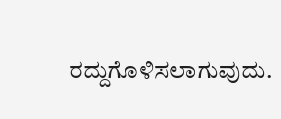ರದ್ದುಗೊಳಿಸಲಾಗುವುದು.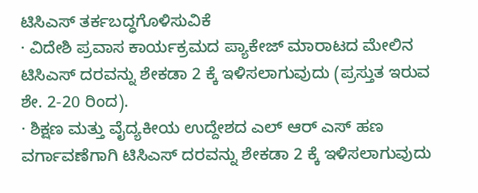ಟಿಸಿಎಸ್ ತರ್ಕಬದ್ಧಗೊಳಿಸುವಿಕೆ
· ವಿದೇಶಿ ಪ್ರವಾಸ ಕಾರ್ಯಕ್ರಮದ ಪ್ಯಾಕೇಜ್ ಮಾರಾಟದ ಮೇಲಿನ ಟಿಸಿಎಸ್ ದರವನ್ನು ಶೇಕಡಾ 2 ಕ್ಕೆ ಇಳಿಸಲಾಗುವುದು (ಪ್ರಸ್ತುತ ಇರುವ ಶೇ. 2-20 ರಿಂದ).
· ಶಿಕ್ಷಣ ಮತ್ತು ವೈದ್ಯಕೀಯ ಉದ್ದೇಶದ ಎಲ್ ಆರ್ ಎಸ್ ಹಣ ವರ್ಗಾವಣೆಗಾಗಿ ಟಿಸಿಎಸ್ ದರವನ್ನು ಶೇಕಡಾ 2 ಕ್ಕೆ ಇಳಿಸಲಾಗುವುದು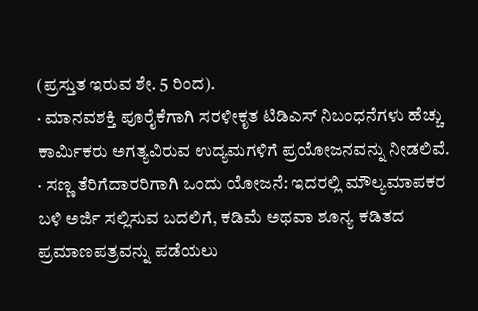(ಪ್ರಸ್ತುತ ಇರುವ ಶೇ. 5 ರಿಂದ).
· ಮಾನವಶಕ್ತಿ ಪೂರೈಕೆಗಾಗಿ ಸರಳೀಕೃತ ಟಿಡಿಎಸ್ ನಿಬಂಧನೆಗಳು ಹೆಚ್ಚು ಕಾರ್ಮಿಕರು ಅಗತ್ಯವಿರುವ ಉದ್ಯಮಗಳಿಗೆ ಪ್ರಯೋಜನವನ್ನು ನೀಡಲಿವೆ.
· ಸಣ್ಣ ತೆರಿಗೆದಾರರಿಗಾಗಿ ಒಂದು ಯೋಜನೆ: ಇದರಲ್ಲಿ ಮೌಲ್ಯಮಾಪಕರ ಬಳಿ ಅರ್ಜಿ ಸಲ್ಲಿಸುವ ಬದಲಿಗೆ, ಕಡಿಮೆ ಅಥವಾ ಶೂನ್ಯ ಕಡಿತದ ಪ್ರಮಾಣಪತ್ರವನ್ನು ಪಡೆಯಲು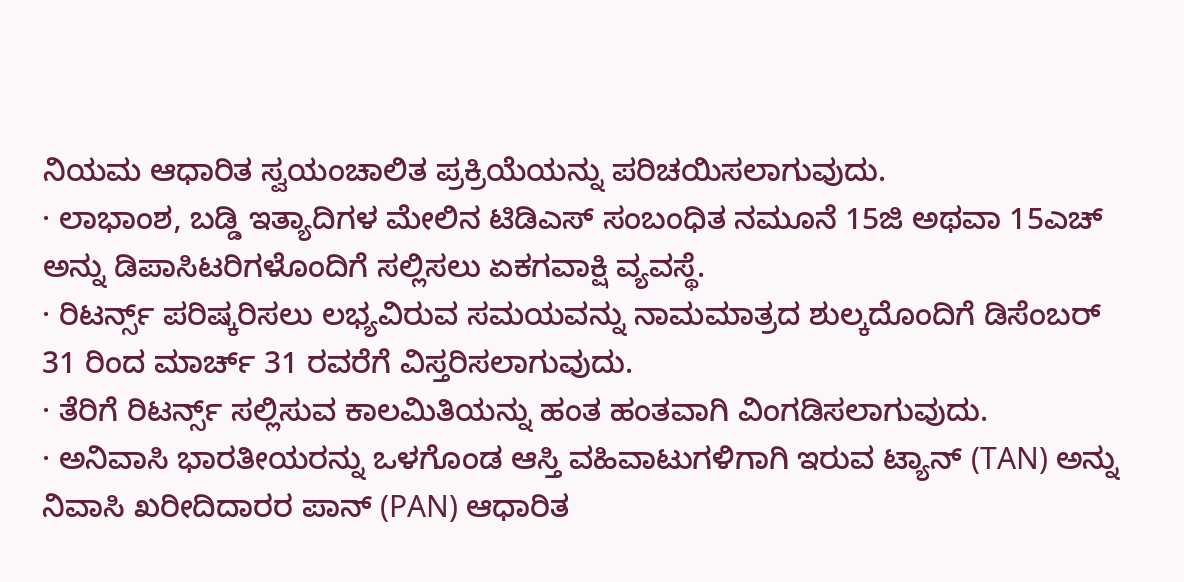ನಿಯಮ ಆಧಾರಿತ ಸ್ವಯಂಚಾಲಿತ ಪ್ರಕ್ರಿಯೆಯನ್ನು ಪರಿಚಯಿಸಲಾಗುವುದು.
· ಲಾಭಾಂಶ, ಬಡ್ಡಿ ಇತ್ಯಾದಿಗಳ ಮೇಲಿನ ಟಿಡಿಎಸ್ ಸಂಬಂಧಿತ ನಮೂನೆ 15ಜಿ ಅಥವಾ 15ಎಚ್ ಅನ್ನು ಡಿಪಾಸಿಟರಿಗಳೊಂದಿಗೆ ಸಲ್ಲಿಸಲು ಏಕಗವಾಕ್ಷಿ ವ್ಯವಸ್ಥೆ.
· ರಿಟರ್ನ್ಸ್ ಪರಿಷ್ಕರಿಸಲು ಲಭ್ಯವಿರುವ ಸಮಯವನ್ನು ನಾಮಮಾತ್ರದ ಶುಲ್ಕದೊಂದಿಗೆ ಡಿಸೆಂಬರ್ 31 ರಿಂದ ಮಾರ್ಚ್ 31 ರವರೆಗೆ ವಿಸ್ತರಿಸಲಾಗುವುದು.
· ತೆರಿಗೆ ರಿಟರ್ನ್ಸ್ ಸಲ್ಲಿಸುವ ಕಾಲಮಿತಿಯನ್ನು ಹಂತ ಹಂತವಾಗಿ ವಿಂಗಡಿಸಲಾಗುವುದು.
· ಅನಿವಾಸಿ ಭಾರತೀಯರನ್ನು ಒಳಗೊಂಡ ಆಸ್ತಿ ವಹಿವಾಟುಗಳಿಗಾಗಿ ಇರುವ ಟ್ಯಾನ್ (TAN) ಅನ್ನು ನಿವಾಸಿ ಖರೀದಿದಾರರ ಪಾನ್ (PAN) ಆಧಾರಿತ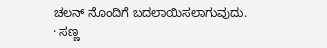ಚಲನ್ ನೊಂದಿಗೆ ಬದಲಾಯಿಸಲಾಗುವುದು.
· ಸಣ್ಣ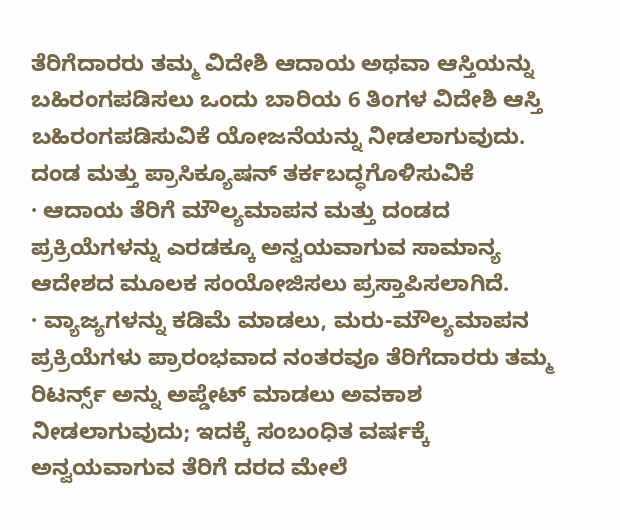ತೆರಿಗೆದಾರರು ತಮ್ಮ ವಿದೇಶಿ ಆದಾಯ ಅಥವಾ ಆಸ್ತಿಯನ್ನು ಬಹಿರಂಗಪಡಿಸಲು ಒಂದು ಬಾರಿಯ 6 ತಿಂಗಳ ವಿದೇಶಿ ಆಸ್ತಿ ಬಹಿರಂಗಪಡಿಸುವಿಕೆ ಯೋಜನೆಯನ್ನು ನೀಡಲಾಗುವುದು.
ದಂಡ ಮತ್ತು ಪ್ರಾಸಿಕ್ಯೂಷನ್ ತರ್ಕಬದ್ಧಗೊಳಿಸುವಿಕೆ
· ಆದಾಯ ತೆರಿಗೆ ಮೌಲ್ಯಮಾಪನ ಮತ್ತು ದಂಡದ ಪ್ರಕ್ರಿಯೆಗಳನ್ನು ಎರಡಕ್ಕೂ ಅನ್ವಯವಾಗುವ ಸಾಮಾನ್ಯ ಆದೇಶದ ಮೂಲಕ ಸಂಯೋಜಿಸಲು ಪ್ರಸ್ತಾಪಿಸಲಾಗಿದೆ.
· ವ್ಯಾಜ್ಯಗಳನ್ನು ಕಡಿಮೆ ಮಾಡಲು, ಮರು-ಮೌಲ್ಯಮಾಪನ ಪ್ರಕ್ರಿಯೆಗಳು ಪ್ರಾರಂಭವಾದ ನಂತರವೂ ತೆರಿಗೆದಾರರು ತಮ್ಮ ರಿಟರ್ನ್ಸ್ ಅನ್ನು ಅಪ್ಡೇಟ್ ಮಾಡಲು ಅವಕಾಶ ನೀಡಲಾಗುವುದು; ಇದಕ್ಕೆ ಸಂಬಂಧಿತ ವರ್ಷಕ್ಕೆ ಅನ್ವಯವಾಗುವ ತೆರಿಗೆ ದರದ ಮೇಲೆ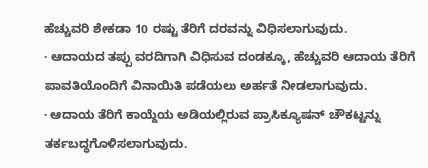ಹೆಚ್ಚುವರಿ ಶೇಕಡಾ 10 ರಷ್ಟು ತೆರಿಗೆ ದರವನ್ನು ವಿಧಿಸಲಾಗುವುದು.
· ಆದಾಯದ ತಪ್ಪು ವರದಿಗಾಗಿ ವಿಧಿಸುವ ದಂಡಕ್ಕೂ, ಹೆಚ್ಚುವರಿ ಆದಾಯ ತೆರಿಗೆ ಪಾವತಿಯೊಂದಿಗೆ ವಿನಾಯಿತಿ ಪಡೆಯಲು ಅರ್ಹತೆ ನೀಡಲಾಗುವುದು.
· ಆದಾಯ ತೆರಿಗೆ ಕಾಯ್ದೆಯ ಅಡಿಯಲ್ಲಿರುವ ಪ್ರಾಸಿಕ್ಯೂಷನ್ ಚೌಕಟ್ಟನ್ನು ತರ್ಕಬದ್ಧಗೊಳಿಸಲಾಗುವುದು.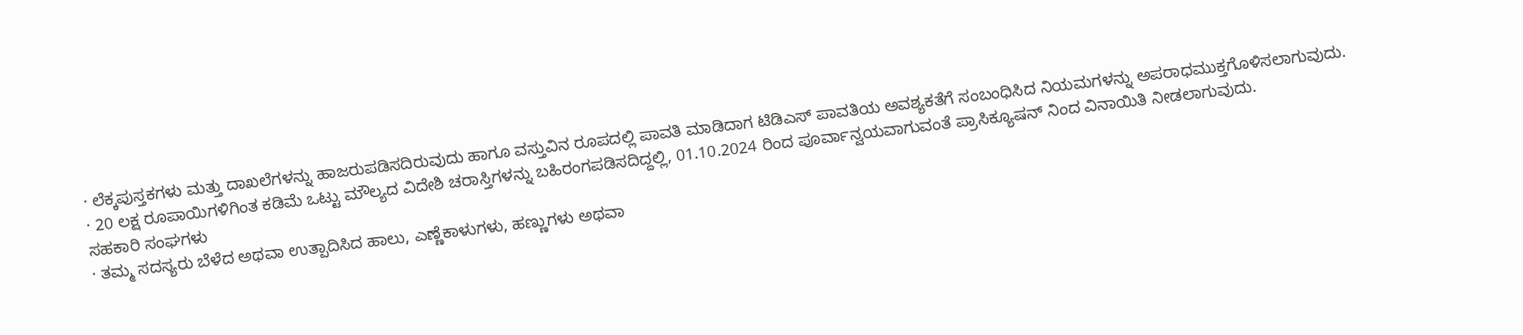· ಲೆಕ್ಕಪುಸ್ತಕಗಳು ಮತ್ತು ದಾಖಲೆಗಳನ್ನು ಹಾಜರುಪಡಿಸದಿರುವುದು ಹಾಗೂ ವಸ್ತುವಿನ ರೂಪದಲ್ಲಿ ಪಾವತಿ ಮಾಡಿದಾಗ ಟಿಡಿಎಸ್ ಪಾವತಿಯ ಅವಶ್ಯಕತೆಗೆ ಸಂಬಂಧಿಸಿದ ನಿಯಮಗಳನ್ನು ಅಪರಾಧಮುಕ್ತಗೊಳಿಸಲಾಗುವುದು.
· 20 ಲಕ್ಷ ರೂಪಾಯಿಗಳಿಗಿಂತ ಕಡಿಮೆ ಒಟ್ಟು ಮೌಲ್ಯದ ವಿದೇಶಿ ಚರಾಸ್ತಿಗಳನ್ನು ಬಹಿರಂಗಪಡಿಸದಿದ್ದಲ್ಲಿ, 01.10.2024 ರಿಂದ ಪೂರ್ವಾನ್ವಯವಾಗುವಂತೆ ಪ್ರಾಸಿಕ್ಯೂಷನ್ ನಿಂದ ವಿನಾಯಿತಿ ನೀಡಲಾಗುವುದು.
ಸಹಕಾರಿ ಸಂಘಗಳು
· ತಮ್ಮ ಸದಸ್ಯರು ಬೆಳೆದ ಅಥವಾ ಉತ್ಪಾದಿಸಿದ ಹಾಲು, ಎಣ್ಣೆಕಾಳುಗಳು, ಹಣ್ಣುಗಳು ಅಥವಾ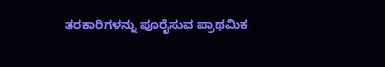ತರಕಾರಿಗಳನ್ನು ಪೂರೈಸುವ ಪ್ರಾಥಮಿಕ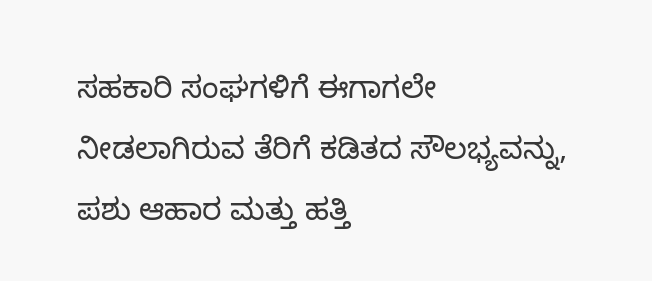ಸಹಕಾರಿ ಸಂಘಗಳಿಗೆ ಈಗಾಗಲೇ ನೀಡಲಾಗಿರುವ ತೆರಿಗೆ ಕಡಿತದ ಸೌಲಭ್ಯವನ್ನು, ಪಶು ಆಹಾರ ಮತ್ತು ಹತ್ತಿ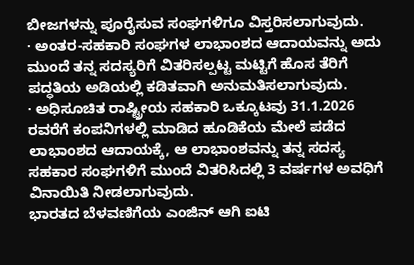ಬೀಜಗಳನ್ನು ಪೂರೈಸುವ ಸಂಘಗಳಿಗೂ ವಿಸ್ತರಿಸಲಾಗುವುದು.
· ಅಂತರ-ಸಹಕಾರಿ ಸಂಘಗಳ ಲಾಭಾಂಶದ ಆದಾಯವನ್ನು ಅದು ಮುಂದೆ ತನ್ನ ಸದಸ್ಯರಿಗೆ ವಿತರಿಸಲ್ಪಟ್ಟ ಮಟ್ಟಿಗೆ ಹೊಸ ತೆರಿಗೆ ಪದ್ಧತಿಯ ಅಡಿಯಲ್ಲಿ ಕಡಿತವಾಗಿ ಅನುಮತಿಸಲಾಗುವುದು.
· ಅಧಿಸೂಚಿತ ರಾಷ್ಟ್ರೀಯ ಸಹಕಾರಿ ಒಕ್ಕೂಟವು 31.1.2026 ರವರೆಗೆ ಕಂಪನಿಗಳಲ್ಲಿ ಮಾಡಿದ ಹೂಡಿಕೆಯ ಮೇಲೆ ಪಡೆದ ಲಾಭಾಂಶದ ಆದಾಯಕ್ಕೆ, ಆ ಲಾಭಾಂಶವನ್ನು ತನ್ನ ಸದಸ್ಯ ಸಹಕಾರ ಸಂಘಗಳಿಗೆ ಮುಂದೆ ವಿತರಿಸಿದಲ್ಲಿ 3 ವರ್ಷಗಳ ಅವಧಿಗೆ ವಿನಾಯಿತಿ ನೀಡಲಾಗುವುದು.
ಭಾರತದ ಬೆಳವಣಿಗೆಯ ಎಂಜಿನ್ ಆಗಿ ಐಟಿ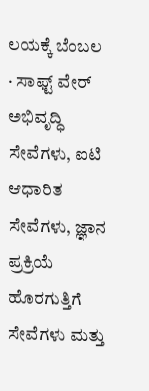ಲಯಕ್ಕೆ ಬೆಂಬಲ
· ಸಾಫ್ಟ್ ವೇರ್ ಅಭಿವೃದ್ಧಿ ಸೇವೆಗಳು, ಐಟಿ ಆಧಾರಿತ ಸೇವೆಗಳು, ಜ್ಞಾನ ಪ್ರಕ್ರಿಯೆ ಹೊರಗುತ್ತಿಗೆ ಸೇವೆಗಳು ಮತ್ತು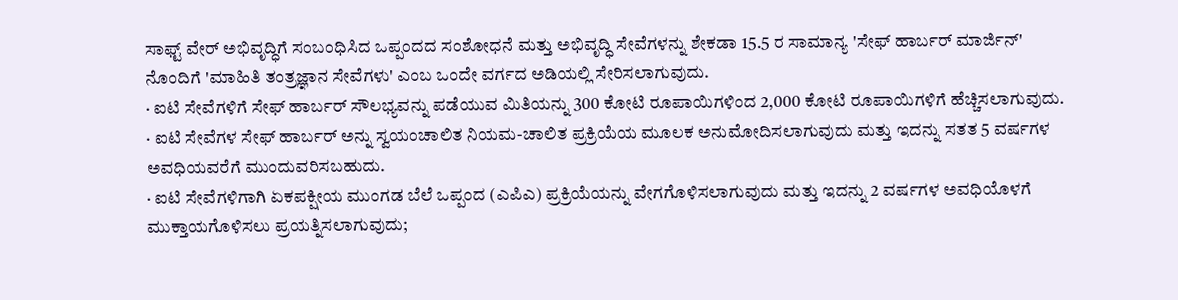ಸಾಫ್ಟ್ ವೇರ್ ಅಭಿವೃದ್ಧಿಗೆ ಸಂಬಂಧಿಸಿದ ಒಪ್ಪಂದದ ಸಂಶೋಧನೆ ಮತ್ತು ಅಭಿವೃದ್ಧಿ ಸೇವೆಗಳನ್ನು ಶೇಕಡಾ 15.5 ರ ಸಾಮಾನ್ಯ 'ಸೇಫ್ ಹಾರ್ಬರ್ ಮಾರ್ಜಿನ್' ನೊಂದಿಗೆ 'ಮಾಹಿತಿ ತಂತ್ರಜ್ಞಾನ ಸೇವೆಗಳು' ಎಂಬ ಒಂದೇ ವರ್ಗದ ಅಡಿಯಲ್ಲಿ ಸೇರಿಸಲಾಗುವುದು.
· ಐಟಿ ಸೇವೆಗಳಿಗೆ ಸೇಫ್ ಹಾರ್ಬರ್ ಸೌಲಭ್ಯವನ್ನು ಪಡೆಯುವ ಮಿತಿಯನ್ನು 300 ಕೋಟಿ ರೂಪಾಯಿಗಳಿಂದ 2,000 ಕೋಟಿ ರೂಪಾಯಿಗಳಿಗೆ ಹೆಚ್ಚಿಸಲಾಗುವುದು.
· ಐಟಿ ಸೇವೆಗಳ ಸೇಫ್ ಹಾರ್ಬರ್ ಅನ್ನು ಸ್ವಯಂಚಾಲಿತ ನಿಯಮ-ಚಾಲಿತ ಪ್ರಕ್ರಿಯೆಯ ಮೂಲಕ ಅನುಮೋದಿಸಲಾಗುವುದು ಮತ್ತು ಇದನ್ನು ಸತತ 5 ವರ್ಷಗಳ ಅವಧಿಯವರೆಗೆ ಮುಂದುವರಿಸಬಹುದು.
· ಐಟಿ ಸೇವೆಗಳಿಗಾಗಿ ಏಕಪಕ್ಷೀಯ ಮುಂಗಡ ಬೆಲೆ ಒಪ್ಪಂದ (ಎಪಿಎ) ಪ್ರಕ್ರಿಯೆಯನ್ನು ವೇಗಗೊಳಿಸಲಾಗುವುದು ಮತ್ತು ಇದನ್ನು 2 ವರ್ಷಗಳ ಅವಧಿಯೊಳಗೆ ಮುಕ್ತಾಯಗೊಳಿಸಲು ಪ್ರಯತ್ನಿಸಲಾಗುವುದು;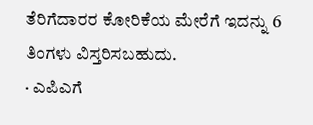ತೆರಿಗೆದಾರರ ಕೋರಿಕೆಯ ಮೇರೆಗೆ ಇದನ್ನು 6 ತಿಂಗಳು ವಿಸ್ತರಿಸಬಹುದು.
· ಎಪಿಎಗೆ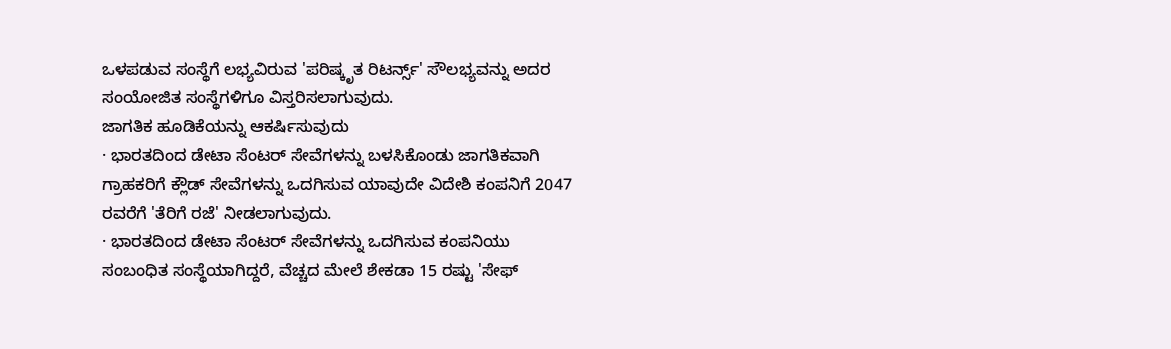ಒಳಪಡುವ ಸಂಸ್ಥೆಗೆ ಲಭ್ಯವಿರುವ 'ಪರಿಷ್ಕೃತ ರಿಟರ್ನ್ಸ್' ಸೌಲಭ್ಯವನ್ನು ಅದರ ಸಂಯೋಜಿತ ಸಂಸ್ಥೆಗಳಿಗೂ ವಿಸ್ತರಿಸಲಾಗುವುದು.
ಜಾಗತಿಕ ಹೂಡಿಕೆಯನ್ನು ಆಕರ್ಷಿಸುವುದು
· ಭಾರತದಿಂದ ಡೇಟಾ ಸೆಂಟರ್ ಸೇವೆಗಳನ್ನು ಬಳಸಿಕೊಂಡು ಜಾಗತಿಕವಾಗಿ ಗ್ರಾಹಕರಿಗೆ ಕ್ಲೌಡ್ ಸೇವೆಗಳನ್ನು ಒದಗಿಸುವ ಯಾವುದೇ ವಿದೇಶಿ ಕಂಪನಿಗೆ 2047 ರವರೆಗೆ 'ತೆರಿಗೆ ರಜೆ' ನೀಡಲಾಗುವುದು.
· ಭಾರತದಿಂದ ಡೇಟಾ ಸೆಂಟರ್ ಸೇವೆಗಳನ್ನು ಒದಗಿಸುವ ಕಂಪನಿಯು ಸಂಬಂಧಿತ ಸಂಸ್ಥೆಯಾಗಿದ್ದರೆ, ವೆಚ್ಚದ ಮೇಲೆ ಶೇಕಡಾ 15 ರಷ್ಟು 'ಸೇಫ್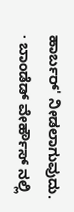ಹಾರ್ಬರ್' ನೀಡಲಾಗುವುದು.
· ಬಾಂಡೆಡ್ ವೇರ್ಹೌಸ್ ನಲ್ಲಿ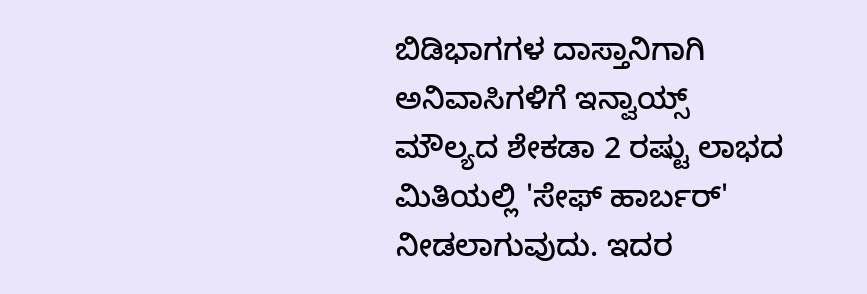ಬಿಡಿಭಾಗಗಳ ದಾಸ್ತಾನಿಗಾಗಿ ಅನಿವಾಸಿಗಳಿಗೆ ಇನ್ವಾಯ್ಸ್ ಮೌಲ್ಯದ ಶೇಕಡಾ 2 ರಷ್ಟು ಲಾಭದ ಮಿತಿಯಲ್ಲಿ 'ಸೇಫ್ ಹಾರ್ಬರ್' ನೀಡಲಾಗುವುದು. ಇದರ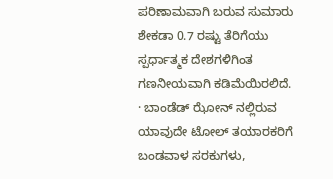ಪರಿಣಾಮವಾಗಿ ಬರುವ ಸುಮಾರು ಶೇಕಡಾ 0.7 ರಷ್ಟು ತೆರಿಗೆಯು ಸ್ಪರ್ಧಾತ್ಮಕ ದೇಶಗಳಿಗಿಂತ ಗಣನೀಯವಾಗಿ ಕಡಿಮೆಯಿರಲಿದೆ.
· ಬಾಂಡೆಡ್ ಝೋನ್ ನಲ್ಲಿರುವ ಯಾವುದೇ ಟೋಲ್ ತಯಾರಕರಿಗೆ ಬಂಡವಾಳ ಸರಕುಗಳು,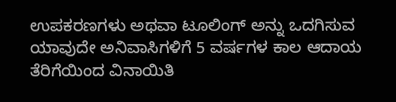ಉಪಕರಣಗಳು ಅಥವಾ ಟೂಲಿಂಗ್ ಅನ್ನು ಒದಗಿಸುವ ಯಾವುದೇ ಅನಿವಾಸಿಗಳಿಗೆ 5 ವರ್ಷಗಳ ಕಾಲ ಆದಾಯ ತೆರಿಗೆಯಿಂದ ವಿನಾಯಿತಿ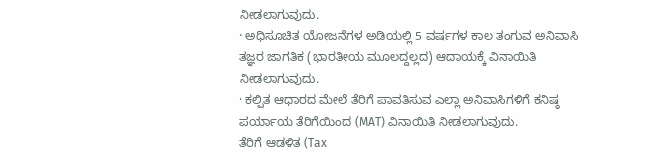ನೀಡಲಾಗುವುದು.
· ಅಧಿಸೂಚಿತ ಯೋಜನೆಗಳ ಅಡಿಯಲ್ಲಿ 5 ವರ್ಷಗಳ ಕಾಲ ತಂಗುವ ಅನಿವಾಸಿ ತಜ್ಞರ ಜಾಗತಿಕ (ಭಾರತೀಯ ಮೂಲದ್ದಲ್ಲದ) ಆದಾಯಕ್ಕೆ ವಿನಾಯಿತಿ ನೀಡಲಾಗುವುದು.
· ಕಲ್ಪಿತ ಆಧಾರದ ಮೇಲೆ ತೆರಿಗೆ ಪಾವತಿಸುವ ಎಲ್ಲಾ ಅನಿವಾಸಿಗಳಿಗೆ ಕನಿಷ್ಠ ಪರ್ಯಾಯ ತೆರಿಗೆಯಿಂದ (MAT) ವಿನಾಯಿತಿ ನೀಡಲಾಗುವುದು.
ತೆರಿಗೆ ಆಡಳಿತ (Tax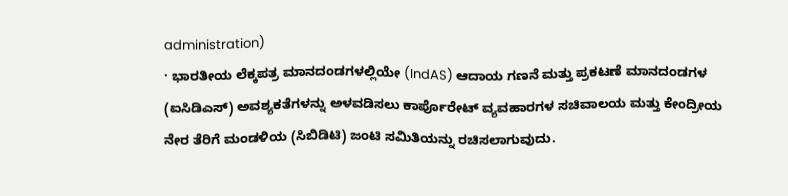administration)
· ಭಾರತೀಯ ಲೆಕ್ಕಪತ್ರ ಮಾನದಂಡಗಳಲ್ಲಿಯೇ (IndAS) ಆದಾಯ ಗಣನೆ ಮತ್ತು ಪ್ರಕಟಣೆ ಮಾನದಂಡಗಳ (ಐಸಿಡಿಎಸ್) ಅವಶ್ಯಕತೆಗಳನ್ನು ಅಳವಡಿಸಲು ಕಾರ್ಪೊರೇಟ್ ವ್ಯವಹಾರಗಳ ಸಚಿವಾಲಯ ಮತ್ತು ಕೇಂದ್ರೀಯ ನೇರ ತೆರಿಗೆ ಮಂಡಳಿಯ (ಸಿಬಿಡಿಟಿ) ಜಂಟಿ ಸಮಿತಿಯನ್ನು ರಚಿಸಲಾಗುವುದು.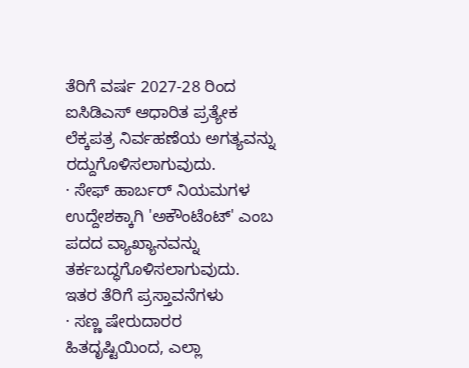ತೆರಿಗೆ ವರ್ಷ 2027-28 ರಿಂದ ಐಸಿಡಿಎಸ್ ಆಧಾರಿತ ಪ್ರತ್ಯೇಕ ಲೆಕ್ಕಪತ್ರ ನಿರ್ವಹಣೆಯ ಅಗತ್ಯವನ್ನು ರದ್ದುಗೊಳಿಸಲಾಗುವುದು.
· ಸೇಫ್ ಹಾರ್ಬರ್ ನಿಯಮಗಳ ಉದ್ದೇಶಕ್ಕಾಗಿ 'ಅಕೌಂಟೆಂಟ್' ಎಂಬ ಪದದ ವ್ಯಾಖ್ಯಾನವನ್ನು ತರ್ಕಬದ್ಧಗೊಳಿಸಲಾಗುವುದು.
ಇತರ ತೆರಿಗೆ ಪ್ರಸ್ತಾವನೆಗಳು
· ಸಣ್ಣ ಷೇರುದಾರರ ಹಿತದೃಷ್ಟಿಯಿಂದ, ಎಲ್ಲಾ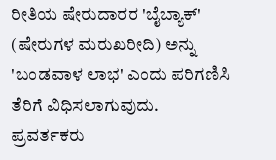ರೀತಿಯ ಷೇರುದಾರರ 'ಬೈಬ್ಯಾಕ್' (ಷೇರುಗಳ ಮರುಖರೀದಿ) ಅನ್ನು 'ಬಂಡವಾಳ ಲಾಭ' ಎಂದು ಪರಿಗಣಿಸಿ ತೆರಿಗೆ ವಿಧಿಸಲಾಗುವುದು. ಪ್ರವರ್ತಕರು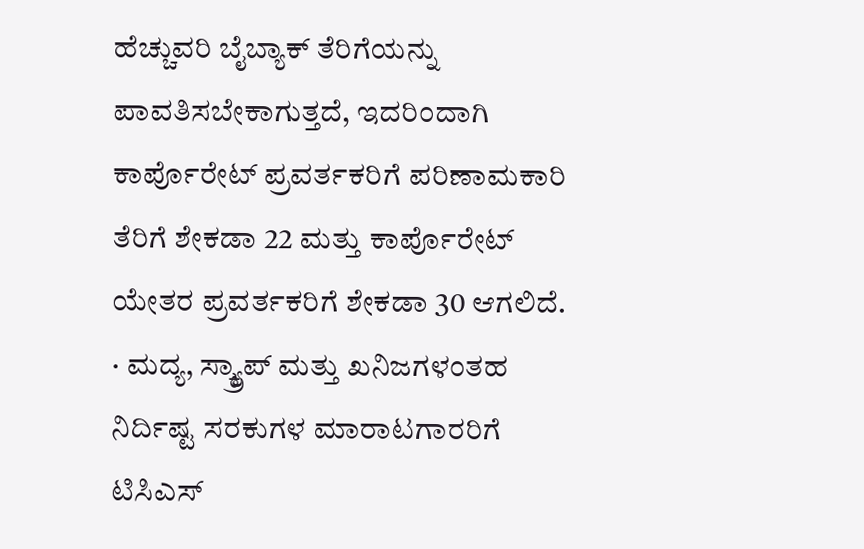ಹೆಚ್ಚುವರಿ ಬೈಬ್ಯಾಕ್ ತೆರಿಗೆಯನ್ನು ಪಾವತಿಸಬೇಕಾಗುತ್ತದೆ, ಇದರಿಂದಾಗಿ ಕಾರ್ಪೊರೇಟ್ ಪ್ರವರ್ತಕರಿಗೆ ಪರಿಣಾಮಕಾರಿ ತೆರಿಗೆ ಶೇಕಡಾ 22 ಮತ್ತು ಕಾರ್ಪೊರೇಟ್ ಯೇತರ ಪ್ರವರ್ತಕರಿಗೆ ಶೇಕಡಾ 30 ಆಗಲಿದೆ.
· ಮದ್ಯ, ಸ್ಕ್ರ್ಯಾಪ್ ಮತ್ತು ಖನಿಜಗಳಂತಹ ನಿರ್ದಿಷ್ಟ ಸರಕುಗಳ ಮಾರಾಟಗಾರರಿಗೆ ಟಿಸಿಎಸ್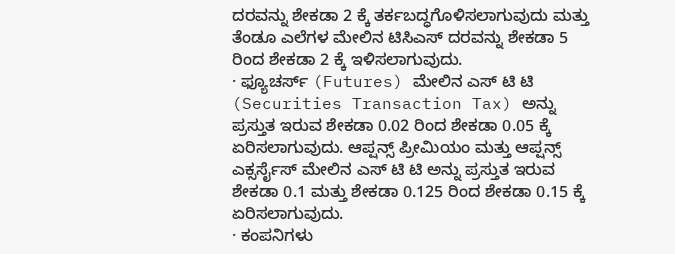ದರವನ್ನು ಶೇಕಡಾ 2 ಕ್ಕೆ ತರ್ಕಬದ್ಧಗೊಳಿಸಲಾಗುವುದು ಮತ್ತು ತೆಂಡೂ ಎಲೆಗಳ ಮೇಲಿನ ಟಿಸಿಎಸ್ ದರವನ್ನು ಶೇಕಡಾ 5 ರಿಂದ ಶೇಕಡಾ 2 ಕ್ಕೆ ಇಳಿಸಲಾಗುವುದು.
· ಫ್ಯೂಚರ್ಸ್ (Futures) ಮೇಲಿನ ಎಸ್ ಟಿ ಟಿ (Securities Transaction Tax) ಅನ್ನು ಪ್ರಸ್ತುತ ಇರುವ ಶೇಕಡಾ 0.02 ರಿಂದ ಶೇಕಡಾ 0.05 ಕ್ಕೆ ಏರಿಸಲಾಗುವುದು. ಆಪ್ಷನ್ಸ್ ಪ್ರೀಮಿಯಂ ಮತ್ತು ಆಪ್ಷನ್ಸ್ ಎಕ್ಸರ್ಸೈಸ್ ಮೇಲಿನ ಎಸ್ ಟಿ ಟಿ ಅನ್ನು ಪ್ರಸ್ತುತ ಇರುವ ಶೇಕಡಾ 0.1 ಮತ್ತು ಶೇಕಡಾ 0.125 ರಿಂದ ಶೇಕಡಾ 0.15 ಕ್ಕೆ ಏರಿಸಲಾಗುವುದು.
· ಕಂಪನಿಗಳು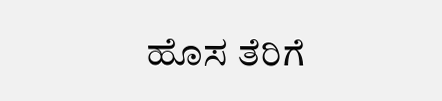ಹೊಸ ತೆರಿಗೆ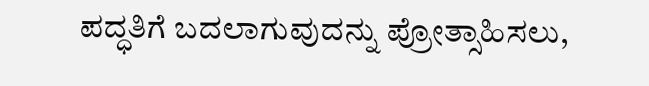ಪದ್ಧತಿಗೆ ಬದಲಾಗುವುದನ್ನು ಪ್ರೋತ್ಸಾಹಿಸಲು,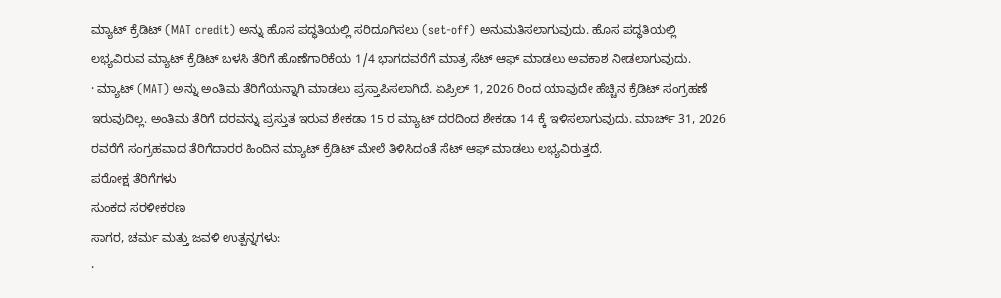ಮ್ಯಾಟ್ ಕ್ರೆಡಿಟ್ (MAT credit) ಅನ್ನು ಹೊಸ ಪದ್ಧತಿಯಲ್ಲಿ ಸರಿದೂಗಿಸಲು (set-off) ಅನುಮತಿಸಲಾಗುವುದು. ಹೊಸ ಪದ್ಧತಿಯಲ್ಲಿ ಲಭ್ಯವಿರುವ ಮ್ಯಾಟ್ ಕ್ರೆಡಿಟ್ ಬಳಸಿ ತೆರಿಗೆ ಹೊಣೆಗಾರಿಕೆಯ 1/4 ಭಾಗದವರೆಗೆ ಮಾತ್ರ ಸೆಟ್ ಆಫ್ ಮಾಡಲು ಅವಕಾಶ ನೀಡಲಾಗುವುದು.
· ಮ್ಯಾಟ್ (MAT) ಅನ್ನು ಅಂತಿಮ ತೆರಿಗೆಯನ್ನಾಗಿ ಮಾಡಲು ಪ್ರಸ್ತಾಪಿಸಲಾಗಿದೆ. ಏಪ್ರಿಲ್ 1, 2026 ರಿಂದ ಯಾವುದೇ ಹೆಚ್ಚಿನ ಕ್ರೆಡಿಟ್ ಸಂಗ್ರಹಣೆ ಇರುವುದಿಲ್ಲ. ಅಂತಿಮ ತೆರಿಗೆ ದರವನ್ನು ಪ್ರಸ್ತುತ ಇರುವ ಶೇಕಡಾ 15 ರ ಮ್ಯಾಟ್ ದರದಿಂದ ಶೇಕಡಾ 14 ಕ್ಕೆ ಇಳಿಸಲಾಗುವುದು. ಮಾರ್ಚ್ 31, 2026 ರವರೆಗೆ ಸಂಗ್ರಹವಾದ ತೆರಿಗೆದಾರರ ಹಿಂದಿನ ಮ್ಯಾಟ್ ಕ್ರೆಡಿಟ್ ಮೇಲೆ ತಿಳಿಸಿದಂತೆ ಸೆಟ್ ಆಫ್ ಮಾಡಲು ಲಭ್ಯವಿರುತ್ತದೆ.
ಪರೋಕ್ಷ ತೆರಿಗೆಗಳು
ಸುಂಕದ ಸರಳೀಕರಣ
ಸಾಗರ, ಚರ್ಮ ಮತ್ತು ಜವಳಿ ಉತ್ಪನ್ನಗಳು:
·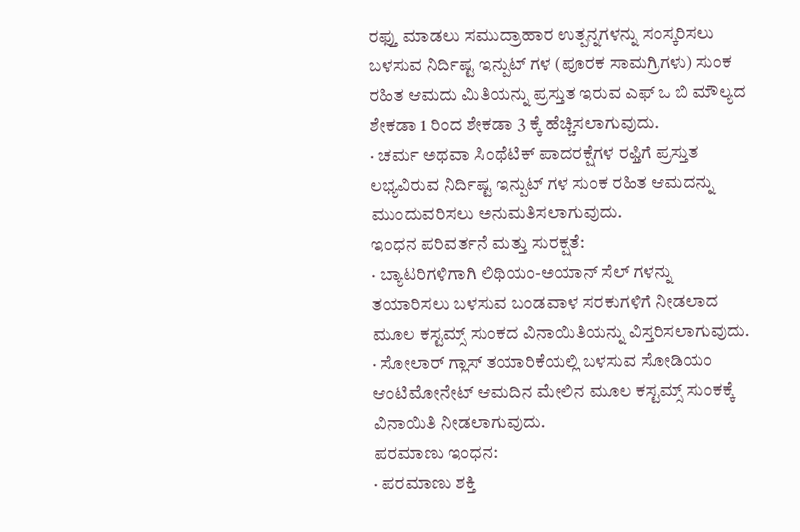ರಫ್ತು ಮಾಡಲು ಸಮುದ್ರಾಹಾರ ಉತ್ಪನ್ನಗಳನ್ನು ಸಂಸ್ಕರಿಸಲು ಬಳಸುವ ನಿರ್ದಿಷ್ಟ ಇನ್ಪುಟ್ ಗಳ (ಪೂರಕ ಸಾಮಗ್ರಿಗಳು) ಸುಂಕ ರಹಿತ ಆಮದು ಮಿತಿಯನ್ನು ಪ್ರಸ್ತುತ ಇರುವ ಎಫ್ ಒ ಬಿ ಮೌಲ್ಯದ ಶೇಕಡಾ 1 ರಿಂದ ಶೇಕಡಾ 3 ಕ್ಕೆ ಹೆಚ್ಚಿಸಲಾಗುವುದು.
· ಚರ್ಮ ಅಥವಾ ಸಿಂಥೆಟಿಕ್ ಪಾದರಕ್ಷೆಗಳ ರಫ್ತಿಗೆ ಪ್ರಸ್ತುತ ಲಭ್ಯವಿರುವ ನಿರ್ದಿಷ್ಟ ಇನ್ಪುಟ್ ಗಳ ಸುಂಕ ರಹಿತ ಆಮದನ್ನು ಮುಂದುವರಿಸಲು ಅನುಮತಿಸಲಾಗುವುದು.
ಇಂಧನ ಪರಿವರ್ತನೆ ಮತ್ತು ಸುರಕ್ಷತೆ:
· ಬ್ಯಾಟರಿಗಳಿಗಾಗಿ ಲಿಥಿಯಂ-ಅಯಾನ್ ಸೆಲ್ ಗಳನ್ನು ತಯಾರಿಸಲು ಬಳಸುವ ಬಂಡವಾಳ ಸರಕುಗಳಿಗೆ ನೀಡಲಾದ ಮೂಲ ಕಸ್ಟಮ್ಸ್ ಸುಂಕದ ವಿನಾಯಿತಿಯನ್ನು ವಿಸ್ತರಿಸಲಾಗುವುದು.
· ಸೋಲಾರ್ ಗ್ಲಾಸ್ ತಯಾರಿಕೆಯಲ್ಲಿ ಬಳಸುವ ಸೋಡಿಯಂ ಆಂಟಿಮೋನೇಟ್ ಆಮದಿನ ಮೇಲಿನ ಮೂಲ ಕಸ್ಟಮ್ಸ್ ಸುಂಕಕ್ಕೆ ವಿನಾಯಿತಿ ನೀಡಲಾಗುವುದು.
ಪರಮಾಣು ಇಂಧನ:
· ಪರಮಾಣು ಶಕ್ತಿ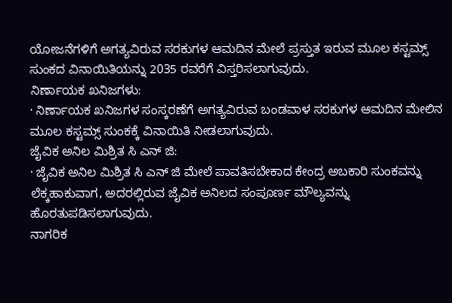ಯೋಜನೆಗಳಿಗೆ ಅಗತ್ಯವಿರುವ ಸರಕುಗಳ ಆಮದಿನ ಮೇಲೆ ಪ್ರಸ್ತುತ ಇರುವ ಮೂಲ ಕಸ್ಟಮ್ಸ್ ಸುಂಕದ ವಿನಾಯಿತಿಯನ್ನು 2035 ರವರೆಗೆ ವಿಸ್ತರಿಸಲಾಗುವುದು.
ನಿರ್ಣಾಯಕ ಖನಿಜಗಳು:
· ನಿರ್ಣಾಯಕ ಖನಿಜಗಳ ಸಂಸ್ಕರಣೆಗೆ ಅಗತ್ಯವಿರುವ ಬಂಡವಾಳ ಸರಕುಗಳ ಆಮದಿನ ಮೇಲಿನ ಮೂಲ ಕಸ್ಟಮ್ಸ್ ಸುಂಕಕ್ಕೆ ವಿನಾಯಿತಿ ನೀಡಲಾಗುವುದು.
ಜೈವಿಕ ಅನಿಲ ಮಿಶ್ರಿತ ಸಿ ಎನ್ ಜಿ:
· ಜೈವಿಕ ಅನಿಲ ಮಿಶ್ರಿತ ಸಿ ಎನ್ ಜಿ ಮೇಲೆ ಪಾವತಿಸಬೇಕಾದ ಕೇಂದ್ರ ಅಬಕಾರಿ ಸುಂಕವನ್ನು ಲೆಕ್ಕಹಾಕುವಾಗ, ಅದರಲ್ಲಿರುವ ಜೈವಿಕ ಅನಿಲದ ಸಂಪೂರ್ಣ ಮೌಲ್ಯವನ್ನು ಹೊರತುಪಡಿಸಲಾಗುವುದು.
ನಾಗರಿಕ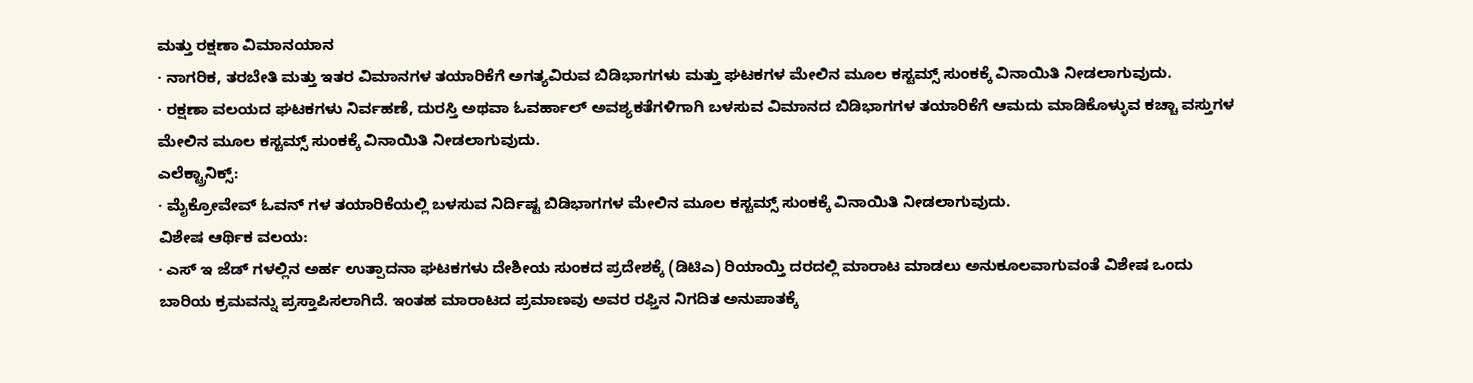ಮತ್ತು ರಕ್ಷಣಾ ವಿಮಾನಯಾನ
· ನಾಗರಿಕ, ತರಬೇತಿ ಮತ್ತು ಇತರ ವಿಮಾನಗಳ ತಯಾರಿಕೆಗೆ ಅಗತ್ಯವಿರುವ ಬಿಡಿಭಾಗಗಳು ಮತ್ತು ಘಟಕಗಳ ಮೇಲಿನ ಮೂಲ ಕಸ್ಟಮ್ಸ್ ಸುಂಕಕ್ಕೆ ವಿನಾಯಿತಿ ನೀಡಲಾಗುವುದು.
· ರಕ್ಷಣಾ ವಲಯದ ಘಟಕಗಳು ನಿರ್ವಹಣೆ, ದುರಸ್ತಿ ಅಥವಾ ಓವರ್ಹಾಲ್ ಅವಶ್ಯಕತೆಗಳಿಗಾಗಿ ಬಳಸುವ ವಿಮಾನದ ಬಿಡಿಭಾಗಗಳ ತಯಾರಿಕೆಗೆ ಆಮದು ಮಾಡಿಕೊಳ್ಳುವ ಕಚ್ಚಾ ವಸ್ತುಗಳ ಮೇಲಿನ ಮೂಲ ಕಸ್ಟಮ್ಸ್ ಸುಂಕಕ್ಕೆ ವಿನಾಯಿತಿ ನೀಡಲಾಗುವುದು.
ಎಲೆಕ್ಟ್ರಾನಿಕ್ಸ್:
· ಮೈಕ್ರೋವೇವ್ ಓವನ್ ಗಳ ತಯಾರಿಕೆಯಲ್ಲಿ ಬಳಸುವ ನಿರ್ದಿಷ್ಟ ಬಿಡಿಭಾಗಗಳ ಮೇಲಿನ ಮೂಲ ಕಸ್ಟಮ್ಸ್ ಸುಂಕಕ್ಕೆ ವಿನಾಯಿತಿ ನೀಡಲಾಗುವುದು.
ವಿಶೇಷ ಆರ್ಥಿಕ ವಲಯ:
· ಎಸ್ ಇ ಜೆಡ್ ಗಳಲ್ಲಿನ ಅರ್ಹ ಉತ್ಪಾದನಾ ಘಟಕಗಳು ದೇಶೀಯ ಸುಂಕದ ಪ್ರದೇಶಕ್ಕೆ (ಡಿಟಿಎ) ರಿಯಾಯ್ತಿ ದರದಲ್ಲಿ ಮಾರಾಟ ಮಾಡಲು ಅನುಕೂಲವಾಗುವಂತೆ ವಿಶೇಷ ಒಂದು ಬಾರಿಯ ಕ್ರಮವನ್ನು ಪ್ರಸ್ತಾಪಿಸಲಾಗಿದೆ. ಇಂತಹ ಮಾರಾಟದ ಪ್ರಮಾಣವು ಅವರ ರಫ್ತಿನ ನಿಗದಿತ ಅನುಪಾತಕ್ಕೆ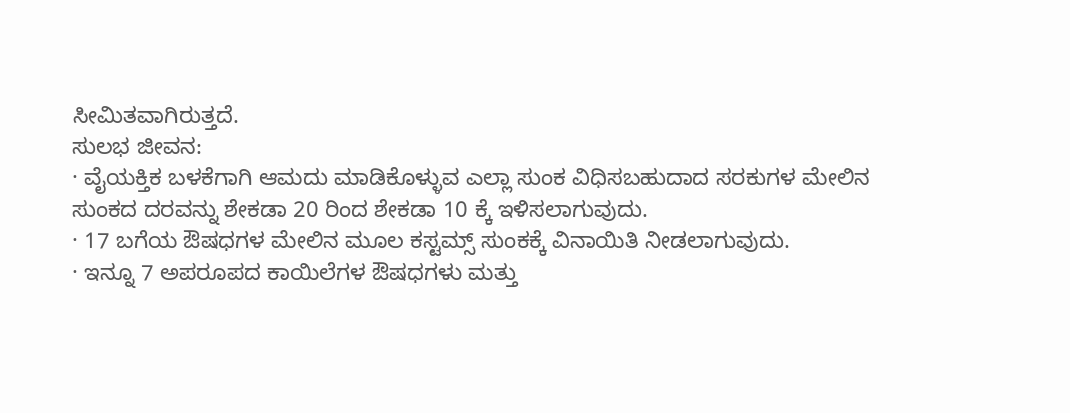ಸೀಮಿತವಾಗಿರುತ್ತದೆ.
ಸುಲಭ ಜೀವನ:
· ವೈಯಕ್ತಿಕ ಬಳಕೆಗಾಗಿ ಆಮದು ಮಾಡಿಕೊಳ್ಳುವ ಎಲ್ಲಾ ಸುಂಕ ವಿಧಿಸಬಹುದಾದ ಸರಕುಗಳ ಮೇಲಿನ ಸುಂಕದ ದರವನ್ನು ಶೇಕಡಾ 20 ರಿಂದ ಶೇಕಡಾ 10 ಕ್ಕೆ ಇಳಿಸಲಾಗುವುದು.
· 17 ಬಗೆಯ ಔಷಧಗಳ ಮೇಲಿನ ಮೂಲ ಕಸ್ಟಮ್ಸ್ ಸುಂಕಕ್ಕೆ ವಿನಾಯಿತಿ ನೀಡಲಾಗುವುದು.
· ಇನ್ನೂ 7 ಅಪರೂಪದ ಕಾಯಿಲೆಗಳ ಔಷಧಗಳು ಮತ್ತು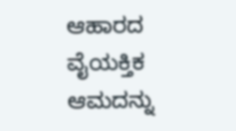ಆಹಾರದ ವೈಯಕ್ತಿಕ ಆಮದನ್ನು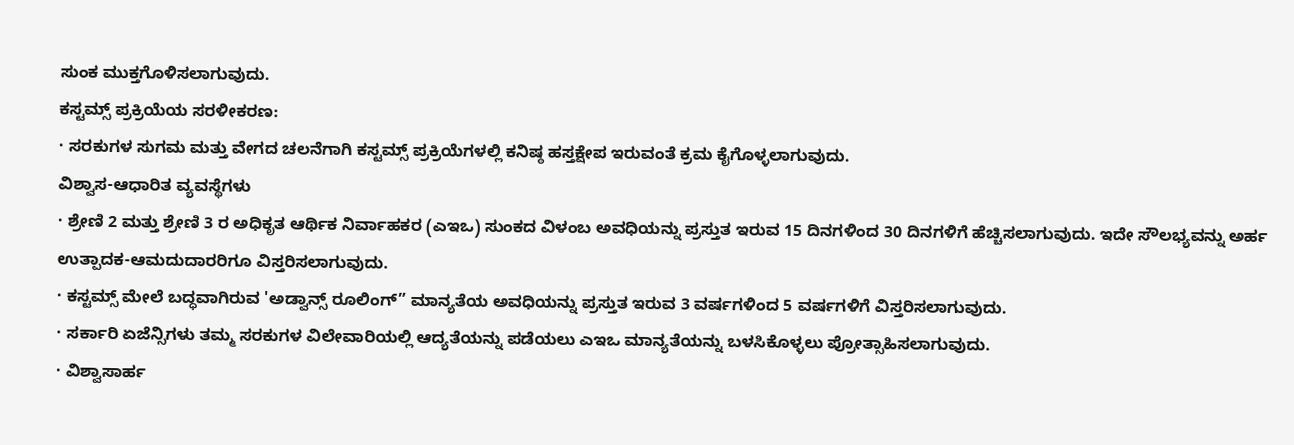ಸುಂಕ ಮುಕ್ತಗೊಳಿಸಲಾಗುವುದು.
ಕಸ್ಟಮ್ಸ್ ಪ್ರಕ್ರಿಯೆಯ ಸರಳೀಕರಣ:
· ಸರಕುಗಳ ಸುಗಮ ಮತ್ತು ವೇಗದ ಚಲನೆಗಾಗಿ ಕಸ್ಟಮ್ಸ್ ಪ್ರಕ್ರಿಯೆಗಳಲ್ಲಿ ಕನಿಷ್ಠ ಹಸ್ತಕ್ಷೇಪ ಇರುವಂತೆ ಕ್ರಮ ಕೈಗೊಳ್ಳಲಾಗುವುದು.
ವಿಶ್ವಾಸ-ಆಧಾರಿತ ವ್ಯವಸ್ಥೆಗಳು
· ಶ್ರೇಣಿ 2 ಮತ್ತು ಶ್ರೇಣಿ 3 ರ ಅಧಿಕೃತ ಆರ್ಥಿಕ ನಿರ್ವಾಹಕರ (ಎಇಒ) ಸುಂಕದ ವಿಳಂಬ ಅವಧಿಯನ್ನು ಪ್ರಸ್ತುತ ಇರುವ 15 ದಿನಗಳಿಂದ 30 ದಿನಗಳಿಗೆ ಹೆಚ್ಚಿಸಲಾಗುವುದು. ಇದೇ ಸೌಲಭ್ಯವನ್ನು ಅರ್ಹ ಉತ್ಪಾದಕ-ಆಮದುದಾರರಿಗೂ ವಿಸ್ತರಿಸಲಾಗುವುದು.
· ಕಸ್ಟಮ್ಸ್ ಮೇಲೆ ಬದ್ಧವಾಗಿರುವ 'ಅಡ್ವಾನ್ಸ್ ರೂಲಿಂಗ್” ಮಾನ್ಯತೆಯ ಅವಧಿಯನ್ನು ಪ್ರಸ್ತುತ ಇರುವ 3 ವರ್ಷಗಳಿಂದ 5 ವರ್ಷಗಳಿಗೆ ವಿಸ್ತರಿಸಲಾಗುವುದು.
· ಸರ್ಕಾರಿ ಏಜೆನ್ಸಿಗಳು ತಮ್ಮ ಸರಕುಗಳ ವಿಲೇವಾರಿಯಲ್ಲಿ ಆದ್ಯತೆಯನ್ನು ಪಡೆಯಲು ಎಇಒ ಮಾನ್ಯತೆಯನ್ನು ಬಳಸಿಕೊಳ್ಳಲು ಪ್ರೋತ್ಸಾಹಿಸಲಾಗುವುದು.
· ವಿಶ್ವಾಸಾರ್ಹ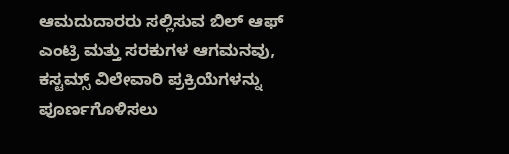ಆಮದುದಾರರು ಸಲ್ಲಿಸುವ ಬಿಲ್ ಆಫ್ ಎಂಟ್ರಿ ಮತ್ತು ಸರಕುಗಳ ಆಗಮನವು, ಕಸ್ಟಮ್ಸ್ ವಿಲೇವಾರಿ ಪ್ರಕ್ರಿಯೆಗಳನ್ನು ಪೂರ್ಣಗೊಳಿಸಲು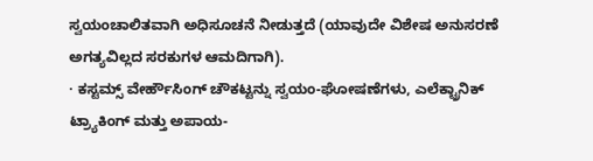ಸ್ವಯಂಚಾಲಿತವಾಗಿ ಅಧಿಸೂಚನೆ ನೀಡುತ್ತದೆ (ಯಾವುದೇ ವಿಶೇಷ ಅನುಸರಣೆ ಅಗತ್ಯವಿಲ್ಲದ ಸರಕುಗಳ ಆಮದಿಗಾಗಿ).
· ಕಸ್ಟಮ್ಸ್ ವೇರ್ಹೌಸಿಂಗ್ ಚೌಕಟ್ಟನ್ನು ಸ್ವಯಂ-ಘೋಷಣೆಗಳು, ಎಲೆಕ್ಟ್ರಾನಿಕ್ ಟ್ರ್ಯಾಕಿಂಗ್ ಮತ್ತು ಅಪಾಯ-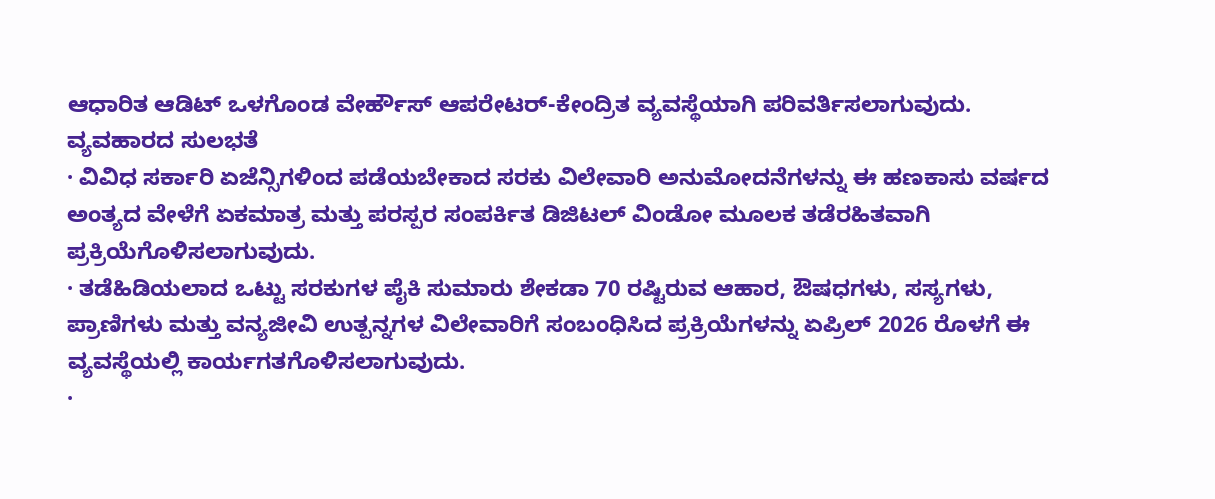ಆಧಾರಿತ ಆಡಿಟ್ ಒಳಗೊಂಡ ವೇರ್ಹೌಸ್ ಆಪರೇಟರ್-ಕೇಂದ್ರಿತ ವ್ಯವಸ್ಥೆಯಾಗಿ ಪರಿವರ್ತಿಸಲಾಗುವುದು.
ವ್ಯವಹಾರದ ಸುಲಭತೆ
· ವಿವಿಧ ಸರ್ಕಾರಿ ಏಜೆನ್ಸಿಗಳಿಂದ ಪಡೆಯಬೇಕಾದ ಸರಕು ವಿಲೇವಾರಿ ಅನುಮೋದನೆಗಳನ್ನು ಈ ಹಣಕಾಸು ವರ್ಷದ ಅಂತ್ಯದ ವೇಳೆಗೆ ಏಕಮಾತ್ರ ಮತ್ತು ಪರಸ್ಪರ ಸಂಪರ್ಕಿತ ಡಿಜಿಟಲ್ ವಿಂಡೋ ಮೂಲಕ ತಡೆರಹಿತವಾಗಿ ಪ್ರಕ್ರಿಯೆಗೊಳಿಸಲಾಗುವುದು.
· ತಡೆಹಿಡಿಯಲಾದ ಒಟ್ಟು ಸರಕುಗಳ ಪೈಕಿ ಸುಮಾರು ಶೇಕಡಾ 70 ರಷ್ಟಿರುವ ಆಹಾರ, ಔಷಧಗಳು, ಸಸ್ಯಗಳು, ಪ್ರಾಣಿಗಳು ಮತ್ತು ವನ್ಯಜೀವಿ ಉತ್ಪನ್ನಗಳ ವಿಲೇವಾರಿಗೆ ಸಂಬಂಧಿಸಿದ ಪ್ರಕ್ರಿಯೆಗಳನ್ನು ಏಪ್ರಿಲ್ 2026 ರೊಳಗೆ ಈ ವ್ಯವಸ್ಥೆಯಲ್ಲಿ ಕಾರ್ಯಗತಗೊಳಿಸಲಾಗುವುದು.
·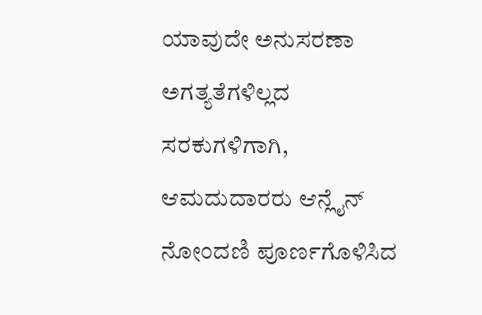ಯಾವುದೇ ಅನುಸರಣಾ ಅಗತ್ಯತೆಗಳಿಲ್ಲದ ಸರಕುಗಳಿಗಾಗಿ, ಆಮದುದಾರರು ಆನ್ಲೈನ್ ನೋಂದಣಿ ಪೂರ್ಣಗೊಳಿಸಿದ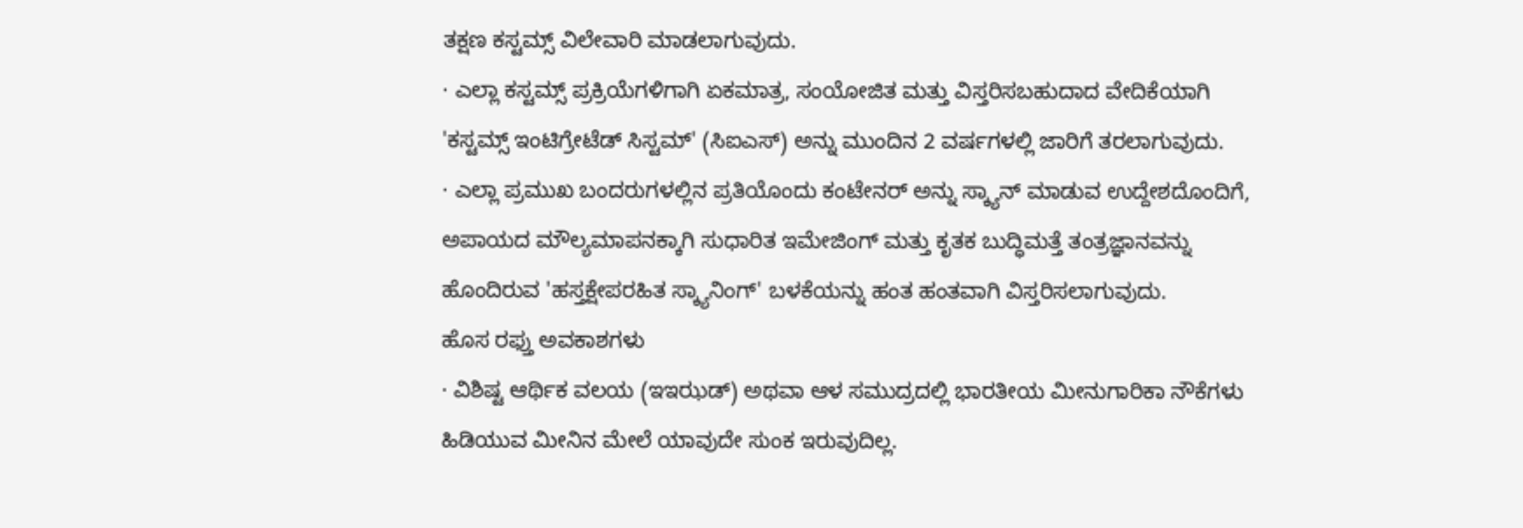ತಕ್ಷಣ ಕಸ್ಟಮ್ಸ್ ವಿಲೇವಾರಿ ಮಾಡಲಾಗುವುದು.
· ಎಲ್ಲಾ ಕಸ್ಟಮ್ಸ್ ಪ್ರಕ್ರಿಯೆಗಳಿಗಾಗಿ ಏಕಮಾತ್ರ, ಸಂಯೋಜಿತ ಮತ್ತು ವಿಸ್ತರಿಸಬಹುದಾದ ವೇದಿಕೆಯಾಗಿ 'ಕಸ್ಟಮ್ಸ್ ಇಂಟಿಗ್ರೇಟೆಡ್ ಸಿಸ್ಟಮ್' (ಸಿಐಎಸ್) ಅನ್ನು ಮುಂದಿನ 2 ವರ್ಷಗಳಲ್ಲಿ ಜಾರಿಗೆ ತರಲಾಗುವುದು.
· ಎಲ್ಲಾ ಪ್ರಮುಖ ಬಂದರುಗಳಲ್ಲಿನ ಪ್ರತಿಯೊಂದು ಕಂಟೇನರ್ ಅನ್ನು ಸ್ಕ್ಯಾನ್ ಮಾಡುವ ಉದ್ದೇಶದೊಂದಿಗೆ, ಅಪಾಯದ ಮೌಲ್ಯಮಾಪನಕ್ಕಾಗಿ ಸುಧಾರಿತ ಇಮೇಜಿಂಗ್ ಮತ್ತು ಕೃತಕ ಬುದ್ಧಿಮತ್ತೆ ತಂತ್ರಜ್ಞಾನವನ್ನು ಹೊಂದಿರುವ 'ಹಸ್ತಕ್ಷೇಪರಹಿತ ಸ್ಕ್ಯಾನಿಂಗ್' ಬಳಕೆಯನ್ನು ಹಂತ ಹಂತವಾಗಿ ವಿಸ್ತರಿಸಲಾಗುವುದು.
ಹೊಸ ರಫ್ತು ಅವಕಾಶಗಳು
· ವಿಶಿಷ್ಟ ಆರ್ಥಿಕ ವಲಯ (ಇಇಝಡ್) ಅಥವಾ ಆಳ ಸಮುದ್ರದಲ್ಲಿ ಭಾರತೀಯ ಮೀನುಗಾರಿಕಾ ನೌಕೆಗಳು ಹಿಡಿಯುವ ಮೀನಿನ ಮೇಲೆ ಯಾವುದೇ ಸುಂಕ ಇರುವುದಿಲ್ಲ.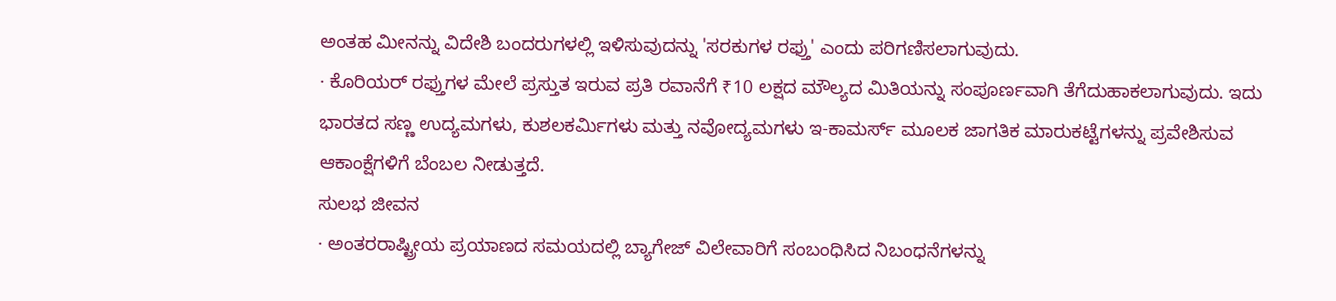ಅಂತಹ ಮೀನನ್ನು ವಿದೇಶಿ ಬಂದರುಗಳಲ್ಲಿ ಇಳಿಸುವುದನ್ನು 'ಸರಕುಗಳ ರಫ್ತು' ಎಂದು ಪರಿಗಣಿಸಲಾಗುವುದು.
· ಕೊರಿಯರ್ ರಫ್ತುಗಳ ಮೇಲೆ ಪ್ರಸ್ತುತ ಇರುವ ಪ್ರತಿ ರವಾನೆಗೆ ₹10 ಲಕ್ಷದ ಮೌಲ್ಯದ ಮಿತಿಯನ್ನು ಸಂಪೂರ್ಣವಾಗಿ ತೆಗೆದುಹಾಕಲಾಗುವುದು. ಇದು ಭಾರತದ ಸಣ್ಣ ಉದ್ಯಮಗಳು, ಕುಶಲಕರ್ಮಿಗಳು ಮತ್ತು ನವೋದ್ಯಮಗಳು ಇ-ಕಾಮರ್ಸ್ ಮೂಲಕ ಜಾಗತಿಕ ಮಾರುಕಟ್ಟೆಗಳನ್ನು ಪ್ರವೇಶಿಸುವ ಆಕಾಂಕ್ಷೆಗಳಿಗೆ ಬೆಂಬಲ ನೀಡುತ್ತದೆ.
ಸುಲಭ ಜೀವನ
· ಅಂತರರಾಷ್ಟ್ರೀಯ ಪ್ರಯಾಣದ ಸಮಯದಲ್ಲಿ ಬ್ಯಾಗೇಜ್ ವಿಲೇವಾರಿಗೆ ಸಂಬಂಧಿಸಿದ ನಿಬಂಧನೆಗಳನ್ನು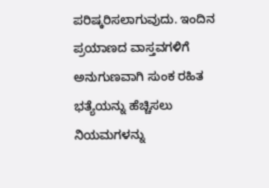ಪರಿಷ್ಕರಿಸಲಾಗುವುದು. ಇಂದಿನ ಪ್ರಯಾಣದ ವಾಸ್ತವಗಳಿಗೆ ಅನುಗುಣವಾಗಿ ಸುಂಕ ರಹಿತ ಭತ್ಯೆಯನ್ನು ಹೆಚ್ಚಿಸಲು ನಿಯಮಗಳನ್ನು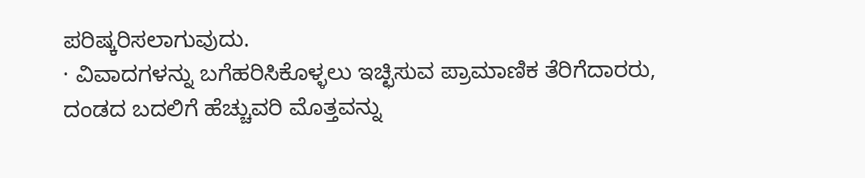ಪರಿಷ್ಕರಿಸಲಾಗುವುದು.
· ವಿವಾದಗಳನ್ನು ಬಗೆಹರಿಸಿಕೊಳ್ಳಲು ಇಚ್ಛಿಸುವ ಪ್ರಾಮಾಣಿಕ ತೆರಿಗೆದಾರರು, ದಂಡದ ಬದಲಿಗೆ ಹೆಚ್ಚುವರಿ ಮೊತ್ತವನ್ನು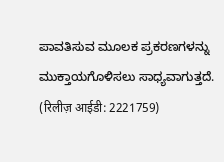ಪಾವತಿಸುವ ಮೂಲಕ ಪ್ರಕರಣಗಳನ್ನು ಮುಕ್ತಾಯಗೊಳಿಸಲು ಸಾಧ್ಯವಾಗುತ್ತದೆ.
(रिलीज़ आईडी: 2221759)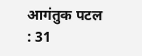आगंतुक पटल : 31